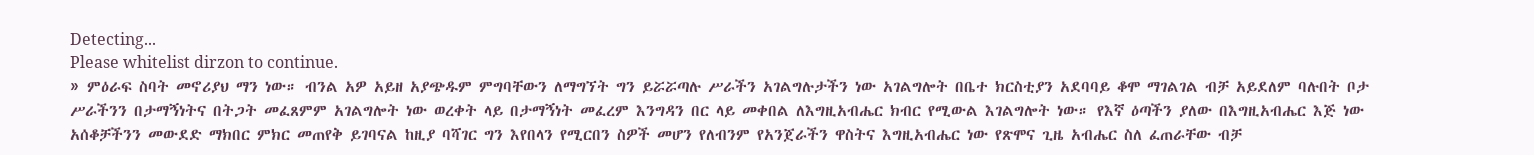Detecting...
Please whitelist dirzon to continue.
» ምዕራፍ ስባት መኖሪያህ ማን ነው። ብንል አዎ አይዘ አያጭዱም ምግባቸውን ለማግኘት ግን ይሯሯጣሉ ሥራችን አገልግሉታችን ነው አገልግሎት በቤተ ክርስቲያን አደባባይ ቆሞ ማገልገል ብቻ አይደለም ባሉበት ቦታ ሥራችንን በታማኝነትና በትጋት መፈጸምም አገልግሎት ነው ወረቀት ላይ በታማኝነት መፈረም እንግዳን በር ላይ መቀበል ለእግዚአብሔር ክብር የሚውል እገልግሎት ነው። የእኛ ዕጣችን ያለው በእግዚአብሔር እጅ ነው አሰቆቻችንን መውደድ ማክበር ምክር መጠየቅ ይገባናል ከዚያ ባሻገር ግን እየበላን የሚርበን ስዎች መሆን የለብንም የአንጀራችን ዋስትና እግዚአብሔር ነው የጽሞና ጊዜ አብሔር ስለ ፈጠራቸው ብቻ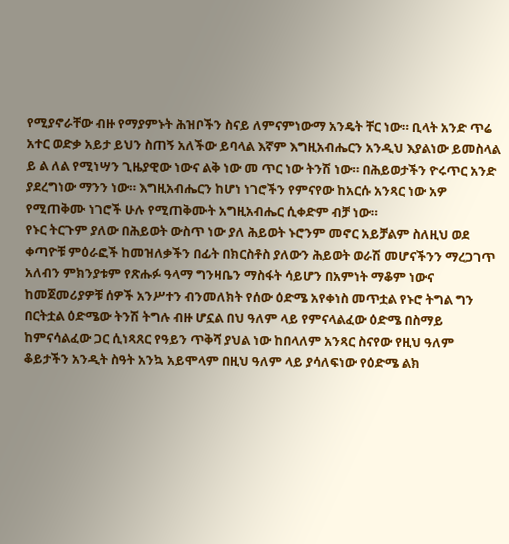የሚያኖራቸው ብዙ የማያምኑት ሕዝቦችን ስናይ ለምናምነውማ አንዴት ቸር ነው። ቢላት አንድ ጥሬ አተር ወድቃ አይታ ይህን ስጠኝ አለችው ይባላል እኛም እግዚአብሔርን አንዲህ እያልነው ይመስላል ይ ል ለል የሚነሣን ጊዜያዊው ነውና ልቅ ነው መ ጥር ነው ትንሽ ነው። በሕይወታችን ዮሩጥር አንድ ያደረግነው ማንን ነው። እግዚአብሔርን ከሆነ ነገሮችን የምናየው ከአርሱ አንጻር ነው አዎ የሚጠቅሙ ነገሮች ሁሉ የሚጠቅሙት አግዚአብሔር ሲቀድም ብቻ ነው።
የኑር ትርጉም ያለው በሕይወት ውስጥ ነው ያለ ሕይወት ኑሮንም መኖር አይቻልም ስለዚህ ወደ ቀጣዮቹ ምዕራፎች ከመዝለቃችን በፊት በክርስቶስ ያለውን ሕይወት ወራሽ መሆናችንን ማረጋገጥ አለብን ምክንያቱም የጽሑፉ ዓላማ ግንዛቤን ማስፋት ሳይሆን በአምነት ማቆም ነውና ከመጀመሪያዎቹ ሰዎች አንሥተን ብንመለክት የሰው ዕድሜ አየቀነስ መጥቷል የኑሮ ትግል ግን በርትቷል ዕድሜው ትንሽ ትግሉ ብዙ ሆኗል በህ ዓለም ላይ የምናላልፈው ዕድሜ በስማይ ከምናሳልፈው ጋር ሲነጻጸር የዓይን ጥቅሻ ያህል ነው ከበላለም አንጻር ስናየው የዚህ ዓለም ቆይታችን አንዲት ስዓት አንኳ አይሞላም በዚህ ዓለም ላይ ያሳለፍነው የዕድሜ ልክ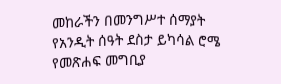መከራችን በመንግሥተ ሰማያት የአንዲት ሰዓት ደስታ ይካሳል ሮሜ የመጽሐፍ መግቢያ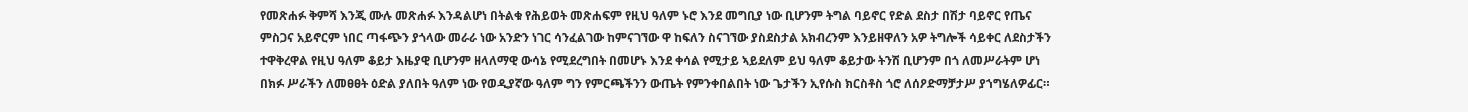የመጽሐፉ ቅምሻ እንጂ ሙሉ መጽሐፉ እንዳልሆነ በትልቁ የሕይወት መጽሐፍም የዚህ ዓለም ኑሮ እንደ መግቢያ ነው ቢሆንም ትግል ባይኖር የድል ደስታ በሽታ ባይኖር የጤና ምስጋና አይኖርም ነበር ጣፋጭን ያጎላው መራራ ነው አንድን ነገር ሳንፈልገው ከምናገኘው ዋ ከፍለን ስናገኘው ያስደስታል አክብረንም እንይዘዋለን አዎ ትግሎች ሳይቀር ለደስታችን ተዋቅረዋል የዚህ ዓለም ቆይታ እዜያዊ ቢሆንም ዘላለማዊ ውሳኔ የሚደረግበት በመሆኑ እንደ ቀሳል የሚታይ ኣይደለም ይህ ዓለም ቆይታው ትንሽ ቢሆንም በጎ ለመሥራትም ሆነ በክፉ ሥራችን ለመፀፀት ዕድል ያለበት ዓለም ነው የወዲያኛው ዓለም ግን የምርጫችንን ውጤት የምንቀበልበት ነው ጌታችን ኢየሱስ ክርስቶስ ጎሮ ለሰዖድማቻታሥ ያኀግሄለዎፊር።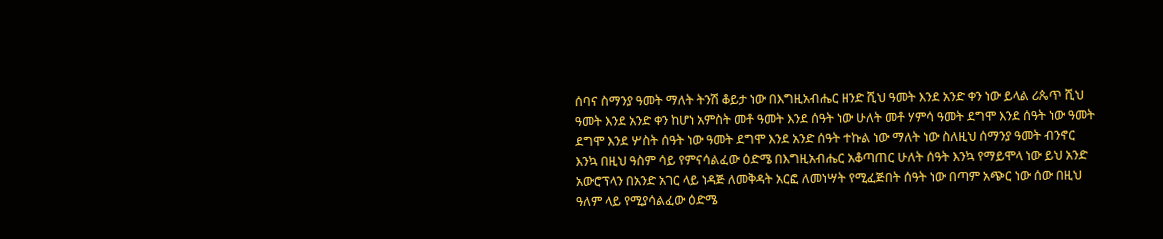ሰባና ስማንያ ዓመት ማለት ትንሽ ቆይታ ነው በእግዚአብሔር ዘንድ ሺህ ዓመት እንደ አንድ ቀን ነው ይላል ሪጴጥ ሺህ ዓመት እንደ አንድ ቀን ከሆነ አምስት መቶ ዓመት እንደ ሰዓት ነው ሁለት መቶ ሃምሳ ዓመት ደግሞ እንደ ሰዓት ነው ዓመት ደግሞ እንደ ሦስት ሰዓት ነው ዓመት ደግሞ እንደ አንድ ሰዓት ተኩል ነው ማለት ነው ስለዚህ ሰማንያ ዓመት ብንኖር እንኳ በዚህ ዓስም ሳይ የምናሳልፈው ዕድሜ በእግዚአብሔር አቆጣጠር ሁለት ሰዓት እንኳ የማይሞላ ነው ይህ አንድ አውሮፕላን በአንድ አገር ላይ ነዳጅ ለመቅዳት አርፎ ለመነሣት የሚፈጅበት ሰዓት ነው በጣም አጭር ነው ሰው በዚህ ዓለም ላይ የሚያሳልፈው ዕድሜ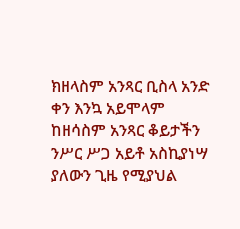ክዘላስም አንጻር ቢስላ አንድ ቀን እንኳ አይሞላም ከዘሳስም አንጻር ቆይታችን ንሥር ሥጋ አይቶ አስኪያነሣ ያለውን ጊዜ የሚያህል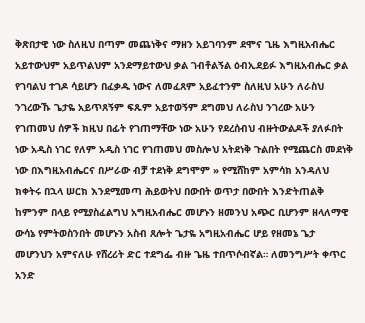ቅጽበታዊ ነው ስለዚህ በጣም መጨነቅና ማዘን አይገባንም ደሞና ጊዜ እግዚአብሔር አይተውህም አይጥልህም አንደማይተውህ ቃል ገብቶልኝል ዕብኢደይፉ እግዚአብሔር ቃል የገባልህ ተገዶ ሳይሆን በፈቃዱ ነውና ለመፈጸም አይፈተንም ስለዚህ አሁን ለራስህ ንገረውኹ ጌታዬ አይጥጸኝም ፍጹም አይተወኝም ደግመህ ለራስህ ንገረው አሁን የገጠመህ ሰዎች ክዚህ በፊት የገጠማቸው ነው አሁን የደረሰብህ ብዙትውልዶች ያለፉበት ነው አዲስ ነገር የለም አዲስ ነገር የገጠመህ መስሎህ አትደነቅ ጉልበት የሚጨርስ መደነቅ ነው በእግዚአብሔርና በሥራው ብቻ ተደነቅ ደግሞም » የሚሸከም አምሳክ አንዳለህ ክቀትሩ በኋላ ሠርክ እንደሚመጣ ሕይወትህ በውበት ወጥታ በውበት እንድትጠልቅ ከምንም በላይ የሚያስፈልግህ አግዚአብሔር መሆኑን ዘመንህ አጭር ቢሆንም ዘላለማዊ ውሳኔ የምትወስንበት መሆኑን አስብ ጸሎት ጌታዬ አግዚአብሔር ሆይ የዘመኔ ጌታ መሆንህን አምናለሁ የሸረሪት ድር ተደግፌ ብዙ ጌዜ ተበጥሶብኛል። ለመንግሥት ቀጥር አንድ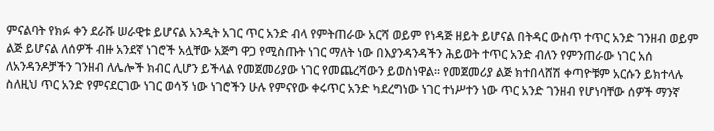ምናልባት የክፉ ቀን ደራሹ ሠራዊቱ ይሆናል አንዲት አገር ጥር አንድ ብላ የምትጠራው አርሻ ወይም የነዳጅ ዘይት ይሆናል በትዳር ውስጥ ተጥር አንድ ገንዘብ ወይም ልጅ ይሆናል ለሰዎች ብዙ አንደኛ ነገሮች አሏቸው አጅግ ዋጋ የሚስጡት ነገር ማለት ነው በእያንዳንዳችን ሕይወት ተጥር አንድ ብለን የምንጠራው ነገር አሰ ለአንዳንዶቻችን ገንዘብ ለሌሎች ክብር ሊሆን ይችላል የመጀመሪያው ነገር የመጨረሻውን ይወስነዋል። የመጀመሪያ ልጅ ክተበላሸሽ ቀጣዮቹም አርሱን ይክተላሉ ስለዚህ ጥር አንድ የምናደርገው ነገር ወሳኝ ነው ነገሮችን ሁሉ የምናየው ቀሩጥር አንድ ካደረግነው ነገር ተነሥተን ነው ጥር አንድ ገንዘብ የሆነባቸው ሰዎች ማንኛ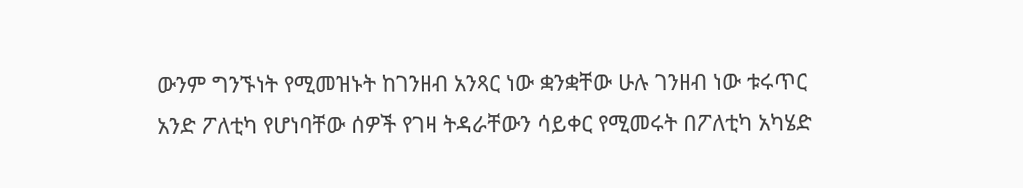ውንም ግንኙነት የሚመዝኑት ከገንዘብ አንጻር ነው ቋንቋቸው ሁሉ ገንዘብ ነው ቱሩጥር አንድ ፖለቲካ የሆነባቸው ሰዎች የገዛ ትዳራቸውን ሳይቀር የሚመሩት በፖለቲካ አካሄድ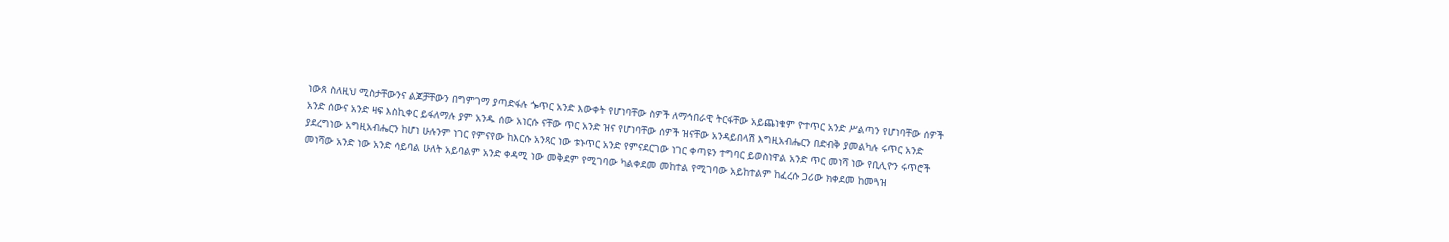ነውጸ ስለዚህ ሚስታቸውንና ልጆቻቸውን በግምገማ ያጣድፋሉ ጐጥር አንድ እውቀት የሆነባቸው ስዎች ለማኅበራዊ ትርፋቸው አይጨነቁም ዮተጥር አንድ ሥልጣን የሆነባቸው ሰዎች አንድ ሰውና አንድ ዛፍ እስኪቀር ይፋለማሉ ያም አንዱ ሰው አነርሱ ናቸው ጥር አንድ ዝና የሆነባቸው ሰዎች ዝናቸው አንዳይበላሽ እግዚአብሔርን በድብቅ ያመልካሉ ሩጥር አንድ ያደረግነው አግዚአብሔርን ከሆነ ሁሉንም ነገር የምናየው ከእርሱ አንጻር ነው ቱኑጥር አንድ የምናደርገው ነገር ቀጣዩን ተግባር ይወስነዋል አንድ ጥር መነሻ ነው የቢሊዮን ሩጥሮች መነሻው አንድ ነው አንድ ሳይባል ሁለት አይባልም አንድ ቀዳሚ ነው መቅደም የሚገባው ካልቀደመ መከተል የሚገባው አይከተልም ከፈረሱ ጋሪው ክቀደመ ከመጓዝ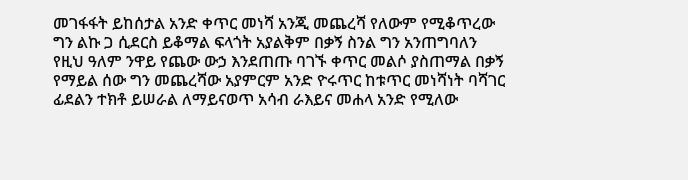መገፋፋት ይከሰታል አንድ ቀጥር መነሻ አንጂ መጨረሻ የለውም የሚቆጥረው ግን ልኩ ጋ ሲደርስ ይቆማል ፍላጎት አያልቅም በቃኝ ስንል ግን አንጠግባለን የዚህ ዓለም ንዋይ የጨው ውኃ እንደጠጡ ባገኙ ቀጥር መልሶ ያስጠማል በቃኝ የማይል ሰው ግን መጨረሻው አያምርም አንድ ዮሩጥር ከቱጥር መነሻነት ባሻገር ፊደልን ተክቶ ይሠራል ለማይናወጥ አሳብ ራእይና መሐላ አንድ የሚለው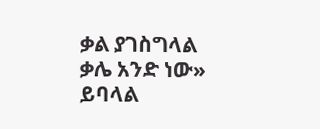ቃል ያገስግላል ቃሌ አንድ ነው» ይባላል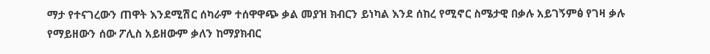ማታ የተናገረውን ጠዋት እንደሚሽር ሰካራም ተሰዋዋጭ ቃል መያዝ ክብርን ይነካል እንደ ሰከረ የሚኖር ስሜታዊ በቃሉ አይገኝምፅ የገዛ ቃሉ የማይዘውን ሰው ፖሊስ አይዘውም ቃለን ከማያክብር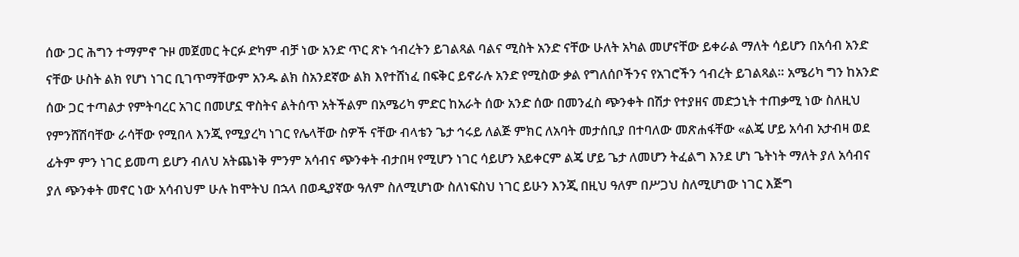ሰው ጋር ሕግን ተማምኖ ጉዞ መጀመር ትርፉ ድካም ብቻ ነው አንድ ጥር ጽኑ ኅብረትን ይገልጻል ባልና ሚስት አንድ ናቸው ሁለት አካል መሆናቸው ይቀራል ማለት ሳይሆን በአሳብ አንድ ናቸው ሁስት ልክ የሆነ ነገር ቢገጥማቸውም አንዱ ልክ ስአንደኛው ልክ እየተሸነፈ በፍቅር ይኖራሉ አንድ የሚስው ቃል የግለሰቦችንና የአገሮችን ኅብረት ይገልጻል። አሜሪካ ግን ከአንድ ሰው ጋር ተጣልታ የምትባረር አገር በመሆኗ ዋስትና ልትሰጥ አትችልም በአሜሪካ ምድር ከአራት ሰው አንድ ሰው በመንፈስ ጭንቀት በሽታ የተያዘና መድኃኒት ተጠቃሚ ነው ስለዚህ የምንሸሽባቸው ራሳቸው የሚበላ እንጂ የሚያረካ ነገር የሌላቸው ስዎች ናቸው ብላቴን ጌታ ኅሩይ ለልጅ ምክር ለአባት መታሰቢያ በተባለው መጽሐፋቸው «ልጄ ሆይ አሳብ አታብዛ ወደ ፊትም ምን ነገር ይመጣ ይሆን ብለህ አትጨነቅ ምንም አሳብና ጭንቀት ብታበዛ የሚሆን ነገር ሳይሆን አይቀርም ልጄ ሆይ ጌታ ለመሆን ትፈልግ እንደ ሆነ ጌትነት ማለት ያለ አሳብና ያለ ጭንቀት መኖር ነው አሳብህም ሁሉ ከሞትህ በኋላ በወዲያኛው ዓለም ስለሚሆነው ስለነፍስህ ነገር ይሁን እንጂ በዚህ ዓለም በሥጋህ ስለሚሆነው ነገር እጅግ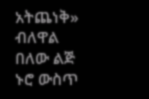አትጨነቅ» ብለዋል በለው ልጅ ኑሮ ውስጥ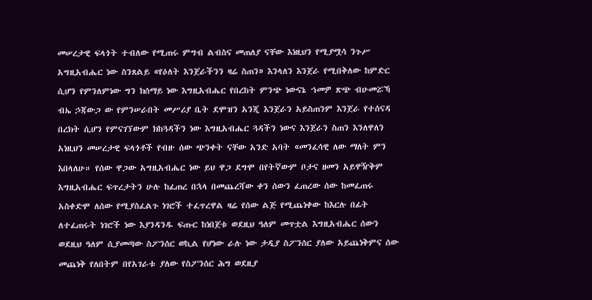መሠረታዊ ፍላጎት ተብለው የሚጠሩ ምግብ ልብስና መጠለያ ናቸው እነዚህን የሚያሟሳ ንጉሥ አግዚአብሔር ነው ስንጸልይ «የዕለት እንጀራችንን ዛሬ ስጠን» እንላለን እንጀራ የሚበቅለው ከምድር ሲሆን የምንለምነው ግን ክሰማይ ነው እግዚአብሔር የበረከት ምንጭ ነውናኔ ኀመዎ ጽጭ ብሁመሯኻ ብኤ ኃጃውጋ ው የምንሠራበት መሥሪያ ቤት ደሞዝን አንጂ እንጀራን አይስጠንም እንጀራ የተሰናዳ በረክት ሲሆን የምናገኘውም ክከጓዳችን ነው እግዚአብሔር ጓዳችን ነውና እንጀራን ስጠን እንለዋለን አነዚህን መሠረታዊ ፍላጎቶች የብዙ ሰው ጭንቀት ናቸው አንድ አባት «መንፈሳዊ ለው ማለት ምን እበላለሁ። የሰው ዋጋው አግዚአብሔር ነው ይህ ዋጋ ደግሞ በየትኛውም ቦታና ዘመን አይዋዥቅም እግዚአብሔር ፍጥረታትን ሁሉ ከፈጠረ በኋላ በመጨረሻው ቀን ሰውን ፈጠረው ሰው ከመፈጠሩ አስቀድሞ ለሰው የሚያስፈልጉ ነገሮች ተፈጥረዋል ዛሬ የሰው ልጅ የሚጨነቀው ከእርሉ በፊት ለተፈጠሩት ነገሮች ነው እያንዳንዱ ፍጡር ከነበጀቱ ወደዚህ ዓለም መጥቷል እግዚአብሔር ሰውን ወደዚህ ዓለም ሲያመጣው ስፖንሰር ወኪል የሆነው ራሉ ነው ታዲያ ስፖንሰር ያለው አይጨነቅምና ሰው መጨነቅ የለበትም በየአገራቱ ያለው የስፖንሰር ሕግ ወደዚያ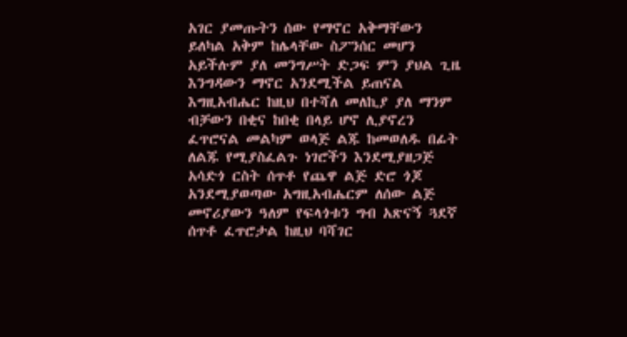አገር ያመጡትን ሰው የማኖር አቅማቸውን ይለካል አቅም ከሌላቸው ስፖንሰር መሆን አይችሉም ያለ መንግሥት ድጋፍ ምን ያህል ጊዜ እንግዳውን ማኖር አንደሚችል ይጠናል እግዚአብሔር ከዚህ በተሻለ መለኪያ ያለ ማንም ብቻውን በቂና ከበቂ በላይ ሆኖ ሊያኖረን ፈጥሮናል መልካም ወላጅ ልጁ ከመወለዱ በፊት ለልጁ የሚያስፈልጉ ነገሮችን እንደሚያዘጋጅ አሳድጎ ርስት ሰጥቶ የጨዋ ልጅ ድሮ ጎጆ አንደሚያወጣው አግዚአብሔርም ለሰው ልጅ መኖሪያውን ዓለም የፍላጎቱን ግብ አጽናኝ ጓደኛ ሰጥቶ ፈጥሮታል ከዚህ ባሻገር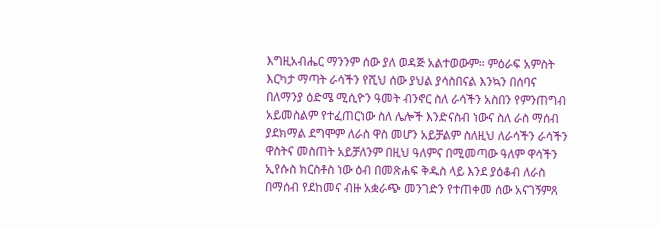እግዚአብሔር ማንንም ሰው ያለ ወዳጅ አልተወውም። ምዕራፍ አምስት እርካታ ማጣት ራሳችን የሺህ ሰው ያህል ያሳስበናል እንኳን በሰባና በለማንያ ዕድሜ ሚሲዮን ዓመት ብንኖር ስለ ራሳችን አስበን የምንጠግብ አይመስልም የተፈጠርነው ስለ ሌሎች እንድናስብ ነውና ስለ ራስ ማሰብ ያደክማል ደግሞም ለራስ ዋስ መሆን አይቻልም ስለዚህ ለራሳችን ራሳችን ዋስትና መስጠት አይቻለንም በዚህ ዓለምና በሚመጣው ዓለም ዋሳችን ኢየሱስ ክርስቶስ ነው ዕብ በመጽሐፍ ቅዱስ ላይ እንደ ያዕቆብ ለራስ በማሰብ የደከመና ብዙ አቋራጭ መንገድን የተጠቀመ ሰው አናገኝምጸ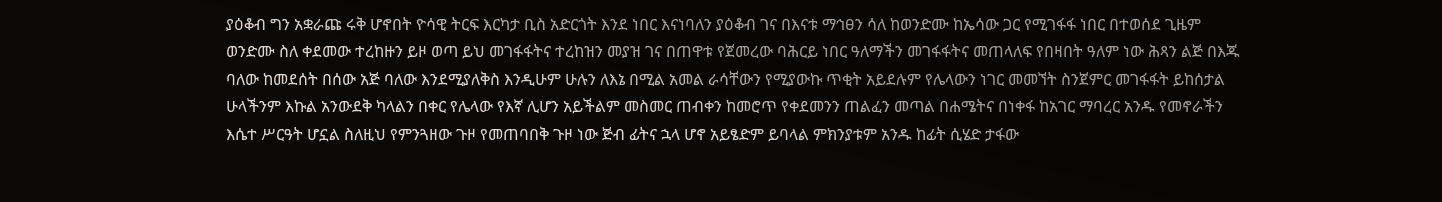ያዕቆብ ግን አቋራጩ ሩቅ ሆኖበት ዮሳዊ ትርፍ እርካታ ቢስ አድርጎት እንደ ነበር እናነባለን ያዕቆብ ገና በእናቱ ማኅፀን ሳለ ከወንድሙ ከኤሳው ጋር የሚገፋፋ ነበር በተወሰደ ጊዜም ወንድሙ ስለ ቀደመው ተረከዙን ይዞ ወጣ ይህ መገፋፋትና ተረከዝን መያዝ ገና በጠዋቱ የጀመረው ባሕርይ ነበር ዓለማችን መገፋፋትና መጠላለፍ የበዛበት ዓለም ነው ሕጻን ልጅ በእጁ ባለው ከመደሰት በሰው አጅ ባለው እንደሚያለቅስ እንዲሁም ሁሉን ለእኔ በሚል አመል ራሳቸውን የሚያውኩ ጥቂት አይደሉም የሌላውን ነገር መመኘት ስንጀምር መገፋፋት ይከሰታል ሁላችንም እኩል አንውደቅ ካላልን በቀር የሌላው የእኛ ሊሆን አይችልም መስመር ጠብቀን ከመሮጥ የቀደመንን ጠልፈን መጣል በሐሜትና በነቀፋ ከአገር ማባረር አንዱ የመኖራችን እሴተ ሥርዓት ሆኗል ስለዚህ የምንጓዘው ጉዞ የመጠባበቅ ጉዞ ነው ጅብ ፊትና ኋላ ሆኖ አይፄድም ይባላል ምክንያቱም አንዱ ከፊት ሲሄድ ታፋው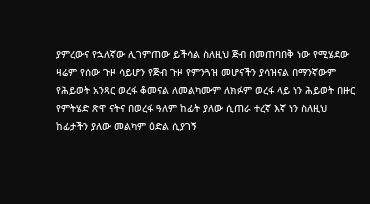ያምረውና የኋለኛው ሊገምጠው ይችሳል ስለዚህ ጅብ በመጠባበቅ ነው የሚሄደው ዛሬም የሰው ጉዞ ሳይሆን የጅብ ጉዞ የምንጓዝ መሆናችን ያሳዝናል በማንኛውም የሕይወት አንጻር ወረፋ ቆመናል ለመልካሙም ለክፉም ወረፋ ላይ ነን ሕይወት በዙር የምትሄድ ጽዋ ናትና በወረፋ ዓለም ከፊት ያለው ሲጠራ ተረኛ እኛ ነን ስለዚህ ከፊታችን ያለው መልካም ዕድል ሲያገኝ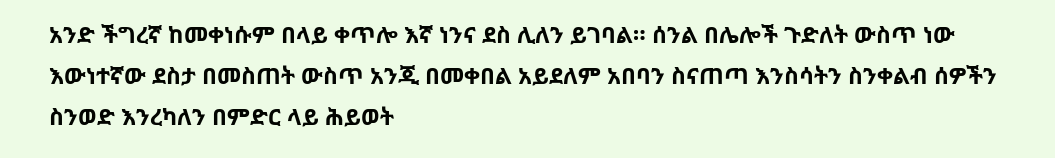አንድ ችግረኛ ከመቀነሱም በላይ ቀጥሎ እኛ ነንና ደስ ሊለን ይገባል። ሰንል በሌሎች ጉድለት ውስጥ ነው እውነተኛው ደስታ በመስጠት ውስጥ አንጂ በመቀበል አይደለም አበባን ስናጠጣ እንስሳትን ስንቀልብ ሰዎችን ስንወድ እንረካለን በምድር ላይ ሕይወት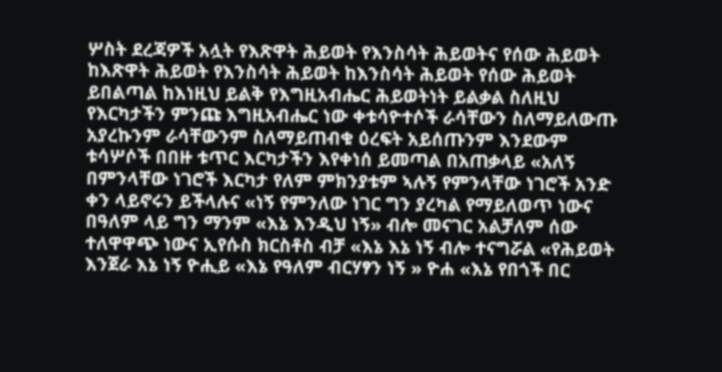ሦስት ደረጃዎች አሏት የእጽዋት ሕይወት የእንስሳት ሕይወትና የሰው ሕይወት ከእጽዋት ሕይወት የእንስሳት ሕይወት ከእንስሳት ሕይወት የሰው ሕይወት ይበልጣል ከእነዚህ ይልቅ የእግዚአብሔር ሕይወትነት ይልቃል ስለዚህ የእርካታችን ምንጩ እግዚአብሔር ነው ቀቱሳዮተሶች ራሳቸውን ስለማይለውጡ አያረኩንም ራሳቸውንም ስለማይጠብቁ ዕረፍት አይሰጡንም እንደውም ቱሳሦሶች በበዙ ቱጥር እርካታችን እየቀነሰ ይመጣል በአጠቃላይ «አለኝ በምንላቸው ነገሮች እርካታ የለም ምክንያቱም ኣሉኝ የምንላቸው ነገሮች አንድ ቀን ላይኖሩን ይችላሉና «ነኝ የምንለው ነገር ግን ያረካል የማይለወጥ ነውና በዓለም ላይ ግን ማንም «እኔ እንዲህ ነኝ» ብሎ መናገር አልቻለም ሰው ተለዋዋጭ ነውና ኢየሱስ ክርስቶስ ብቻ «እኔ እኔ ነኝ ብሎ ተናግሯል «የሕይወት እንጀራ እኔ ነኝ ዮሒይ «እኔ የዓለም ብርሃፃን ነኝ » ዮሐ «እኔ የበጎች በር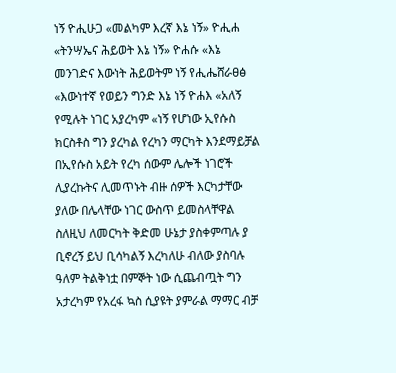ነኝ ዮሒሁጋ «መልካም እረኛ እኔ ነኝ» ዮሒሐ «ትንሣኤና ሕይወት እኔ ነኝ» ዮሐሱ «እኔ መንገድና እውነት ሕይወትም ነኝ የሒሔሸራፀፅ «እውነተኛ የወይን ግንድ እኔ ነኝ ዮሐእ «አለኝ የሚሉት ነገር አያረካም «ነኝ የሆነው ኢየሱስ ክርስቶስ ግን ያረካል የረካን ማርካት እንደማይቻል በኢየሱስ አይት የረካ ሰውም ሌሎች ነገሮች ሊያረኩትና ሊመጥኑት ብዙ ሰዎች እርካታቸው ያለው በሌላቸው ነገር ውስጥ ይመስላቸዋል ስለዚህ ለመርካት ቅድመ ሁኔታ ያስቀምጣሉ ያ ቢኖረኝ ይህ ቢሳካልኝ እረካለሁ ብለው ያስባሉ ዓለም ትልቅነቷ በምኞት ነው ሲጨብጧት ግን አታረካም የአረፋ ኳስ ሲያዩት ያምራል ማማር ብቻ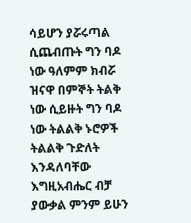ሳይሆን ያሯሩጣል ሲጨብጡት ግን ባዶ ነው ዓለምም ክብሯ ዝናዋ በምኞት ትልቅ ነው ሲይዙት ግን ባዶ ነው ትልልቅ ኑሮዎች ትልልቅ ጉድለት እንዳለባቸው እግዚአብሔር ብቻ ያውቃል ምንም ይሁን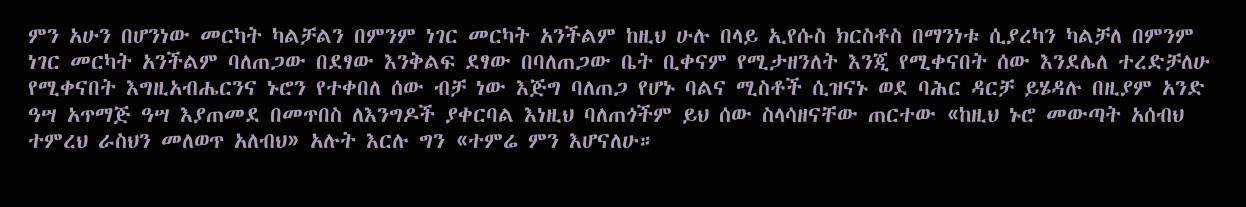ምን አሁን በሆንነው መርካት ካልቻልን በምንም ነገር መርካት አንችልም ከዚህ ሁሉ በላይ ኢየሱስ ክርስቶስ በማንነቱ ሲያረካን ካልቻለ በምንም ነገር መርካት አንችልም ባለጠጋው በደፃው እንቅልፍ ደፃው በባለጠጋው ቤት ቢቀናም የሚታዘንለት እንጂ የሚቀናበት ሰው እንደሌለ ተረድቻለሁ የሚቀናበት እግዚአብሔርንና ኑሮን የተቀበለ ሰው ብቻ ነው እጅግ ባለጠጋ የሆኑ ባልና ሚስቶች ሲዝናኑ ወደ ባሕር ዳርቻ ይሄዳሉ በዚያም አንድ ዓሣ አጥማጅ ዓሣ እያጠመደ በመጥበስ ለእንግዶች ያቀርባል እነዚህ ባለጠጎችም ይህ ሰው ስላሳዘናቸው ጠርተው «ከዚህ ኑሮ መውጣት አሰብህ ተምረህ ራስህን መለወጥ አለብህ» አሉት እርሉ ግን «ተምሬ ምን እሆናለሁ።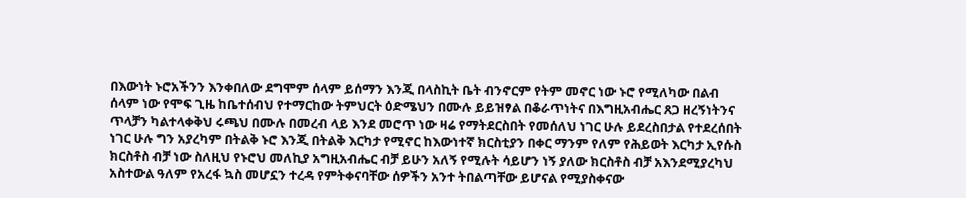በእውነት ኑሮአችንን እንቀበለው ደግሞም ሰላም ይሰማን እንጂ በላስኪት ቤት ብንኖርም የትም መኖር ነው ኑሮ የሚለካው በልብ ሰላም ነው የሞፍ ጊዜ ከቤተሰብህ የተማርከው ትምህርት ዕድሜህን በሙሉ ይይዝፃል በቆራጥነትና በእግዚአብሔር ጸጋ ዘረኝነትንና ጥላቻን ካልተላቀቅህ ሩጫህ በሙሉ በመረብ ላይ እንደ መሮጥ ነው ዛሬ የማትደርስበት የመሰለህ ነገር ሁሉ ይደረስበታል የተደረሰበት ነገር ሁሉ ግን አያረካም በትልቅ ኑሮ እንጂ በትልቅ እርካታ የሚኖር ከእውነተኛ ክርስቲያን በቀር ማንም የለም የሕይወት እርካታ ኢየሱስ ክርስቶስ ብቻ ነው ስለዚህ የኑሮህ መለኪያ አግዚአብሔር ብቻ ይሁን አለኝ የሚሉት ሳይሆን ነኝ ያለው ክርስቶስ ብቻ አእንደሚያረካህ አስተውል ዓለም የአረፋ ኳስ መሆኗን ተረዳ የምትቀናባቸው ሰዎችን አንተ ትበልጣቸው ይሆናል የሚያስቀናው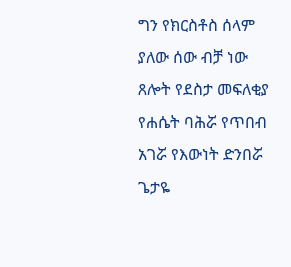ግን የክርስቶስ ሰላም ያለው ሰው ብቻ ነው ጸሎት የደስታ መፍለቂያ የሐሴት ባሕሯ የጥበብ አገሯ የእውነት ድንበሯ ጌታዬ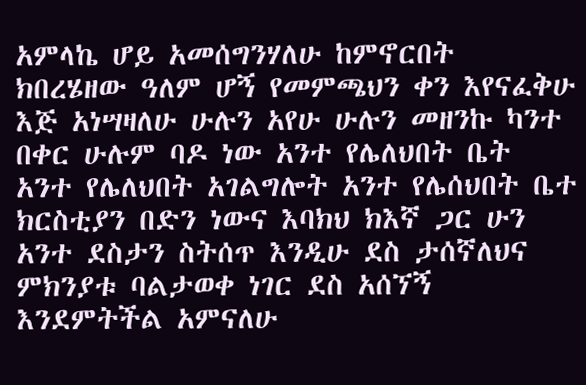አምላኬ ሆይ አመሰግንሃለሁ ከምኖርበት ክበረሄዘው ዓለም ሆኝ የመምጫህን ቀን እየናፈቅሁ እጅ አነሣዛለሁ ሁሉን አየሁ ሁሉን መዘንኩ ካንተ በቀር ሁሉም ባዶ ነው አንተ የሌለህበት ቤት አንተ የሌለህበት አገልግሎት አንተ የሌሰህበት ቤተ ክርስቲያን በድን ነውና እባክህ ክእኛ ጋር ሁን አንተ ደስታን ስትሰጥ እንዲሁ ደስ ታሰኛለህና ምክንያቱ ባልታወቀ ነገር ደስ አሰኘኝ እንደምትችል አምናለሁ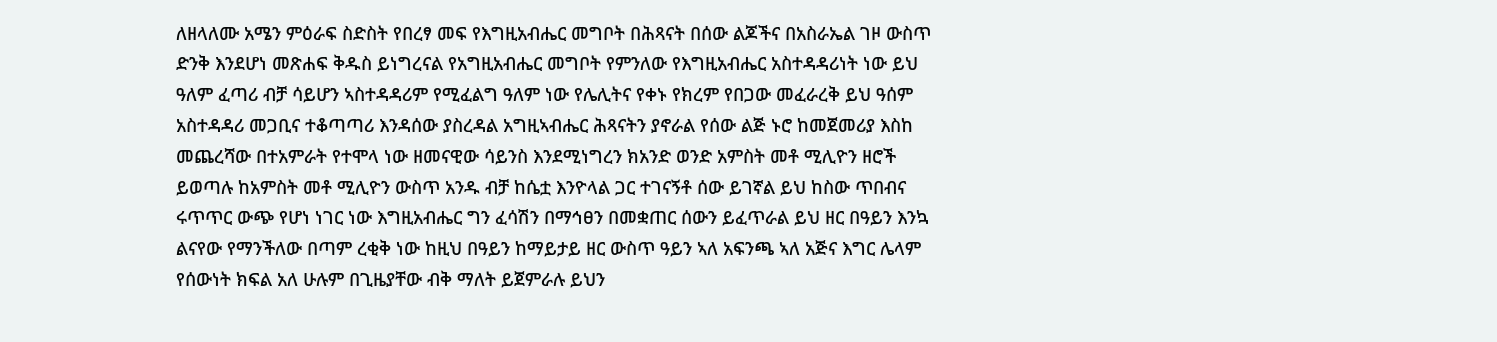ለዘላለሙ አሜን ምዕራፍ ስድስት የበረፃ መፍ የእግዚአብሔር መግቦት በሕጻናት በሰው ልጆችና በአስራኤል ገዞ ውስጥ ድንቅ እንደሆነ መጽሐፍ ቅዱስ ይነግረናል የአግዚአብሔር መግቦት የምንለው የእግዚአብሔር አስተዳዳሪነት ነው ይህ ዓለም ፈጣሪ ብቻ ሳይሆን ኣስተዳዳሪም የሚፈልግ ዓለም ነው የሌሊትና የቀኑ የክረም የበጋው መፈራረቅ ይህ ዓሰም አስተዳዳሪ መጋቢና ተቆጣጣሪ እንዳሰው ያስረዳል አግዚኣብሔር ሕጻናትን ያኖራል የሰው ልጅ ኑሮ ከመጀመሪያ እስከ መጨረሻው በተአምራት የተሞላ ነው ዘመናዊው ሳይንስ እንደሚነግረን ክአንድ ወንድ አምስት መቶ ሚሊዮን ዘሮች ይወጣሉ ከአምስት መቶ ሚሊዮን ውስጥ አንዱ ብቻ ከሴቷ እንዮላል ጋር ተገናኝቶ ሰው ይገኛል ይህ ከስው ጥበብና ሩጥጥር ውጭ የሆነ ነገር ነው እግዚአብሔር ግን ፈሳሽን በማኅፀን በመቋጠር ሰውን ይፈጥራል ይህ ዘር በዓይን እንኳ ልናየው የማንችለው በጣም ረቂቅ ነው ከዚህ በዓይን ከማይታይ ዘር ውስጥ ዓይን ኣለ አፍንጫ ኣለ አጅና እግር ሌላም የሰውነት ክፍል አለ ሁሉም በጊዜያቸው ብቅ ማለት ይጀምራሉ ይህን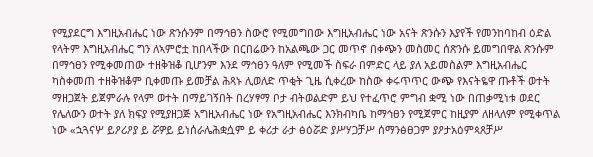የሚያደርግ እግዚአብሔር ነው ጽንሱንም በማኅፀን ስውሮ የሚመግበው እግዚአብሔር ነው አናት ጽንሱን እያየች የመንከባከብ ዕድል የላትም እግዚአብሔር ግን ለኣምሮቷ ከበላችው በርበሬውን ከአልጫው ጋር መጥኖ በቀጭን መስመር ሰጽንሱ ይመግበዋል ጽንሱም በማኅፀን የሚቀመጠው ተዘቅዝቆ ቢሆንም እንደ ማኅፀን ዓለም የሚመች ስፍራ በምድር ላይ ያለ አይመስልም እግዚአብሔር ካስቀመጠ ተዘቅዝቆም ቢቀመጡ ይመቻል ሕጻኑ ሊወለድ ጥቂት ጊዜ ሲቀረው ከስው ቀሩጥጥር ውጭ የእናትዬዋ ጡቶች ወተት ማዘጋጀት ይጀምራሉ የላም ወተት በማይገኝበት በረሃፃማ ቦታ ብትወልድም ይህ የተፈጥሮ ምግብ ቋሚ ነው በጠቃሚነቱ ወደር የሌለውን ወተት ያለ ክፍያ የሚያዘጋጅ አግዚአብሔር ነው የአግዚአብሔር እንክብካቤ ከማኅፀን የሚጀምር ከዚያም ለዘላለም የሚቀጥል ነው «ኋጓናሦ ይዖሪዖያ ይ ሯዎይ ይነሰራሌሕቋሷም ይ ቀሪታ ራታ ፅዕሯድ ያሥሃጋቻሥ ሰማንፅፀጋም ያዖታአዕምጳጸቻሥ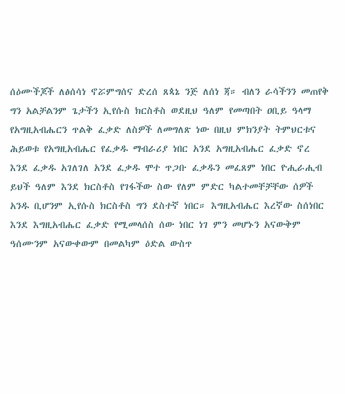ሰዕሙችጆች ለፅሰሳነ ኖሯምግሰና ድረሰ ጸጳኔ ንጅ ለሰነ ጃ። ብለን ራሳችንን መጠየቅ ግን አልቻልንም ጌታችን ኢየሱስ ክርስቶስ ወደዚህ ዓለም የመጣበት ዐቢይ ዓላማ የአግዚአብሔርን ጥልቅ ፈቃድ ለስዎች ለመግለጽ ነው በዚህ ምክንያት ትምህርቱና ሕይወቱ የአግዚአብሔር የፈቃዱ ማብራሪያ ነበር አንደ አግዚአብሔር ፈቃድ ኖረ እንደ ፈቃዱ አገለገለ አንደ ፈቃዱ ሞተ ጥጋቡ ፈቃዱን መፈጸም ነበር ዮሒራሒብ ይህች ዓለም እንደ ክርስቶስ የገፋችው ስው የለም ምድር ካልተመቸቻቸው ሰዎች አንዱ ቢሆንም ኢየሱስ ክርስቶስ ግን ደስተኛ ነበር። እግዚአብሔር እረኛው ስሰነበር እንደ እግዚአብሔር ፈቃድ የሚመላሰስ ሰው ነበር ነገ ምን መሆኑን አናውቅም ዓሰሙንም አናውቀውም በመልካም ዕድል ውስጥ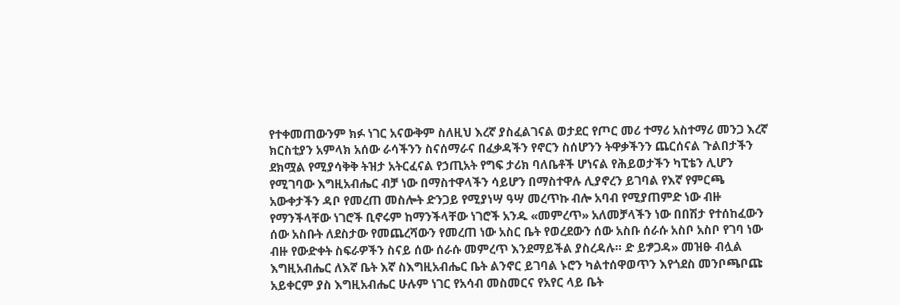የተቀመጠውንም ክፉ ነገር አናውቅም ስለዚህ እረኛ ያስፈልገናል ወታደር የጦር መሪ ተማሪ አስተማሪ መንጋ እረኛ ክርስቲያን አምላክ አሰው ራሳችንን ስናሰማራና በፈቃዳችን የኖርን ስሰሆንን ትዋቃችንን ጨርሰናል ጉልበታችን ደክሟል የሚያሳቅቅ ትዝታ አትርፈናል የኃጢአት የግፍ ታሪክ ባለቤቶች ሆነናል የሕይወታችን ካፒቴን ሊሆን የሚገባው እግዚአብሔር ብቻ ነው በማስተዋላችን ሳይሆን በማስተዋሉ ሊያኖረን ይገባል የእኛ የምርጫ አውቀታችን ዳቦ የመረጠ መስሎት ድንጋይ የሚያነሣ ዓሣ መረጥኩ ብሎ አባብ የሚያጠምድ ነው ብዙ የማንችላቸው ነገሮች ቢኖሩም ከማንችላቸው ነገሮች አንዱ «መምረጥ» አለመቻላችን ነው በበሽታ የተሰከፈውን ሰው አስቡት ለደስታው የመጨረሻውን የመረጠ ነው አስር ቤት የወረደውን ሰው አስቡ ሰራሱ አስቦ አስቦ የገባ ነው ብዙ የውድቀት ስፍራዎችን ስናይ ሰው ሰራሱ መምረጥ እንደማይችል ያስረዳሉ። ድ ይፇጋዳ» መዝፁ ብሏል እግዚአብሔር ለእኛ ቤት እኛ ስእግዚአብሔር ቤት ልንኖር ይገባል ኑሮን ካልተሰዋወጥን እየጎደስ መንቦጫቦጩ አይቀርም ያስ እግዚአብሔር ሁሉም ነገር የአሳብ መስመርና የአየር ላይ ቤት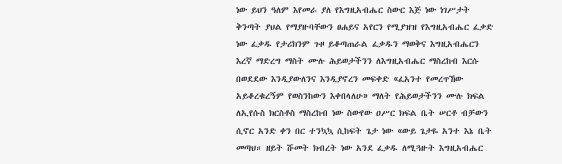ነው ይህን ዓለም እየመራ ያለ የእግዚአብሔር ስውር እጅ ነው ነገሥታት ቅንጣት ያህል የማያዙባቸውን ፀሐይና አየርን የሚያዝዝ የእግዚአብሔር ፈቃድ ነው ፈቃዱ የታሪክንም ጉዞ ይቆጣጠራል ፈቃዱን ማወቅና እግዚአብሔርን እረኛ ማድረግ ማስት ሙሉ ሕይወታችንን ለእግዚአብሔር ማስረከብ እርሱ በወደደው እንዲያውለንና እንዲያኖረን መፍቀድ «ፈአንተ የመረጥኸው አይቆረቁረኝም የወስንከውን እቀበላለሁ» ማለት የሕይወታችንን ሙሉ ክፍል ለኢየሱስ ክርስቶስ ማስረከብ ነው ስውየው ዐሥር ክፍል ቤት ሠርቶ ብቻውን ሲኖር አንድ ቀን በር ተንኳኳ ሲከፍት ጌታ ነው «ውይ ጌታዬ አንተ እኔ ቤት መጣህ። ዘይት ሹመት ክብረት ነው አንደ ፈቃዱ ለሚጓዙት እግዚአብሔር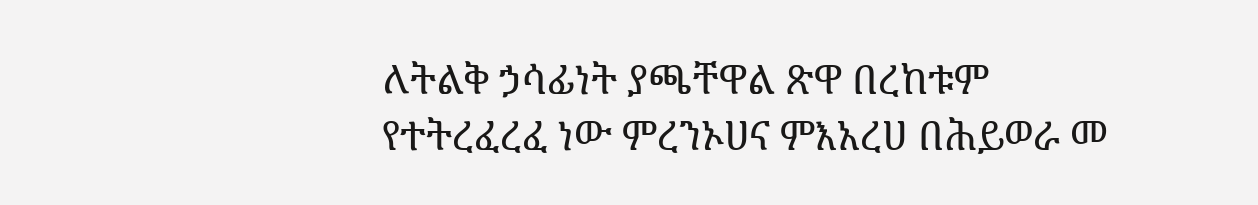ለትልቅ ኃሳፊነት ያጫቸዋል ጽዋ በረከቱም የተትረፈረፈ ነው ምረንኦሀና ምእአረሀ በሕይወራ መ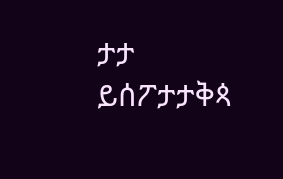ታታ ይሰፖታታቅጳ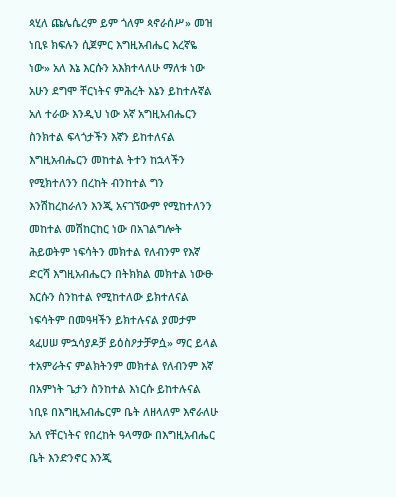ጳሂለ ጩሌሴረም ይም ጎለም ጳኖራሰሥ» መዝ ነቢዩ ክፍሉን ሲጀምር እግዚአብሔር እረኛዬ ነው» አለ እኔ እርሱን አእክተላለሁ ማለቱ ነው አሁን ደግሞ ቸርነትና ምሕረት እኔን ይከተሉኛል አለ ተራው እንዲህ ነው አኛ አግዚአብሔርን ስንክተል ፍላጎታችን እኛን ይከተለናል እግዚአብሔርን መከተል ትተን ከኋላችን የሚክተለንን በረከት ብንከተል ግን እንሽከረከራለን እንጂ አናገኘውም የሚከተለንን መከተል መሽከርከር ነው በአገልግሎት ሕይወትም ነፍሳትን መክተል የለብንም የእኛ ድርሻ እግዚአብሔርን በትክክል መክተል ነውፁ እርሱን ስንከተል የሚከተለው ይክተለናል ነፍሳትም በመዓዛችን ይክተሉናል ያመታም ጳፈሀሠ ምኋሳያዶቻ ይዕስዖታቻዎሷ» ማር ይላል ተአምራትና ምልክትንም መክተል የለብንም እኛ በአምነት ጌታን ስንከተል እነርሱ ይከተሉናል ነቢዩ በእግዚአብሔርም ቤት ለዘላለም እኖራለሁ አለ የቸርነትና የበረከት ዓላማው በእግዚአብሔር ቤት እንድንኖር እንጂ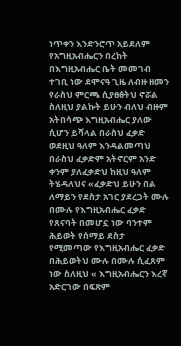ነጥቀን እንድንሮጥ አይደለም የአግዚአብሔርን በረከት በእግዚአብሔር ቤት መመገብ ተገቢ ነው ደሞናዓ ጊዜ ለብዙ ዘመን የራስህ ምርጫ ሲያፀፅትህ ኖሯል ስለዚህ ያልኩት ይሁን ብለህ ብዙም አትበሳጭ እግዚአብሔር ያለው ሲሆን ይሻላል በራስህ ፈቃድ ወደዚህ ዓለም እንዳልመጣህ በራስህ ፈቃድም አትኖርም አንድ ቀንም ያለፈቃድህ ከዚህ ዓለም ትሄዳለህና «ፈቃድህ ይሁን በል ለማይን የደስታ አገር ያደረጋት ሙሉ በሙሉ የእግዚአብሔር ፈቃድ የጸናባት በመሆኗ ነው ባንተም ሕይወት የሰማይ ደስታ የሚመጣው የእግዚአብሔር ፈቃድ በሕይወትህ ሙሉ በሙሉ ሲፈጸም ነው ስለዚህ « እግዚአብሔርን እረኛ አድርገው በፍጽም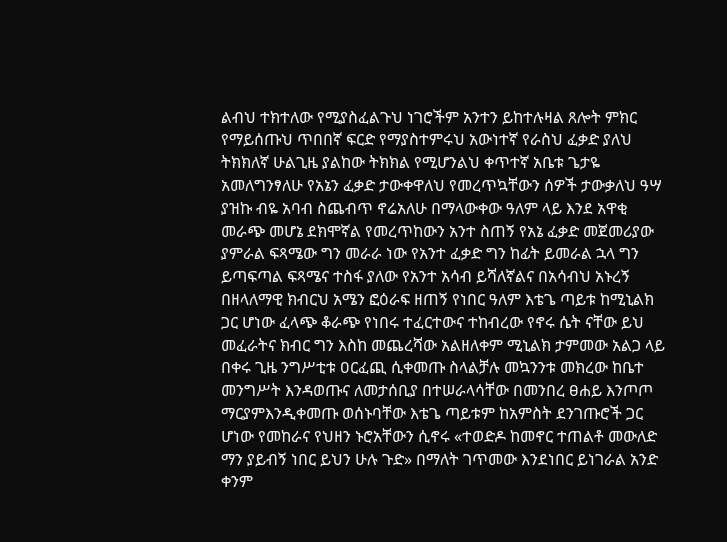ልብህ ተክተለው የሚያስፈልጉህ ነገሮችም አንተን ይከተሉዛል ጸሎት ምክር የማይሰጡህ ጥበበኛ ፍርድ የማያስተምሩህ አውነተኛ የራስህ ፈቃድ ያለህ ትክክለኛ ሁልጊዜ ያልከው ትክክል የሚሆንልህ ቀጥተኛ አቤቱ ጌታዬ አመለግንፃለሁ የአኔን ፈቃድ ታውቀዋለህ የመረጥኳቸውን ሰዎች ታውቃለህ ዓሣ ያዝኩ ብዬ አባብ ስጨብጥ ኖሬአለሁ በማላውቀው ዓለም ላይ እንደ አዋቂ መራጭ መሆኔ ደክሞኛል የመረጥከውን አንተ ስጠኝ የአኔ ፈቃድ መጀመሪያው ያምራል ፍጻሜው ግን መራራ ነው የአንተ ፈቃድ ግን ከፊት ይመራል ኋላ ግን ይጣፍጣል ፍጻሜና ተስፋ ያለው የአንተ አሳብ ይሻለኛልና በአሳብህ አኑረኝ በዘላለማዊ ክብርህ አሜን ፎዕራፍ ዘጠኝ የነበር ዓለም እቴጌ ጣይቱ ከሚኒልክ ጋር ሆነው ፈላጭ ቆራጭ የነበሩ ተፈርተውና ተከብረው የኖሩ ሴት ናቸው ይህ መፈራትና ክብር ግን እስከ መጨረሻው አልዘለቀም ሚኒልክ ታምመው አልጋ ላይ በቀሩ ጊዜ ንግሥቲቱ ዐርፈጪ ሲቀመጡ ስላልቻሉ መኳንንቱ መክረው ከቤተ መንግሥት እንዳወጡና ለመታሰቢያ በተሠራላሳቸው በመንበረ ፀሐይ እንጦጦ ማርያምእንዲቀመጡ ወሰኑባቸው እቴጌ ጣይቱም ከአምስት ደንገጡሮች ጋር ሆነው የመከራና የህዘን ኑሮአቸውን ሲኖሩ «ተወድዶ ከመኖር ተጠልቶ መውለድ ማን ያይብኝ ነበር ይህን ሁሉ ጉድ» በማለት ገጥመው እንደነበር ይነገራል አንድ ቀንም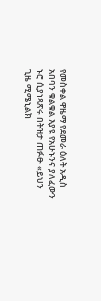የመስቀል ዋዜማ የደመራ ዕለት አዲስ አበባን ቁልቁል እያዩ የአሁኑንና ያለፈውን ኑሮ ሲያነጻጽሩ በትዝታ ጠፉፁ «ይህን ጊዜ ሚሜኒልክ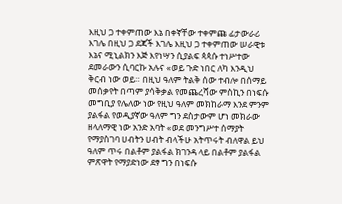እዚህ ጋ ተቀምጠው እኔ በቀኛቸው ተቀምጩ ፊታውራሪ እገሌ በዚህ ጋ ደጃች እገሌ እዚህ ጋ ተቀምጠው ሠራዊቱ እኔና ሚኒልክን እጅ እየነሣን ሲያልፍ ጳጳሱ ተነሥተው ደመራውን ሲባርኩ አሉና «ወይ ጉድ ነበር ለካ እንዲህ ቅርብ ነው ወይ። በዚህ ዓለም ትልቅ ሰው ተብሎ በሰማይ መሰቃየት በጣም ያሳቅቃል የመጨረሻው ምስኪን በነፍሱ መግቢያ የሌለው ነው የዚህ ዓለም መክከራማ እንደ ምንም ያልፋል የወዲያኛው ዓለም ግን ደስታውም ሆነ መክራው ዘላለማዊ ነው አንድ አባት «ወደ መንግሥተ ሰማያት የማያስገባ ሀብትን ሀብት ብላችሁ አትጥሩት ብለዋል ይህ ዓለም ጥሩ በልቶም ያልፋል ክገንዳ ላይ በልቶም ያልፋል ምጽዋት የማያድነው ደፃ ግን በነፍሱ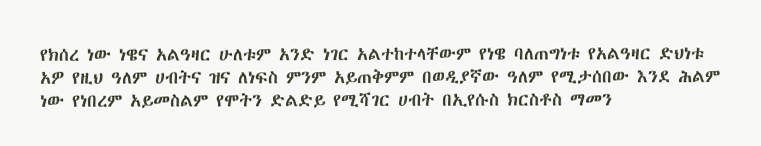የክሰረ ነው ነዌና አልዓዛር ሁለቱም አንድ ነገር አልተከተላቸውም የነዌ ባለጠግነቱ የአልዓዛር ድህነቱ አዎ የዚህ ዓለም ሀብትና ዝና ለነፍስ ምንም አይጠቅምም በወዲያኛው ዓለም የሚታሰበው እንደ ሕልም ነው የነበረም አይመስልም የሞትን ድልድይ የሚሻገር ሀብት በኢየሱስ ክርስቶስ ማመን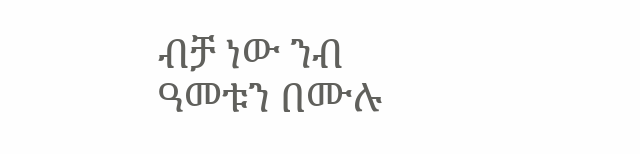ብቻ ነው ንብ ዓመቱን በሙሉ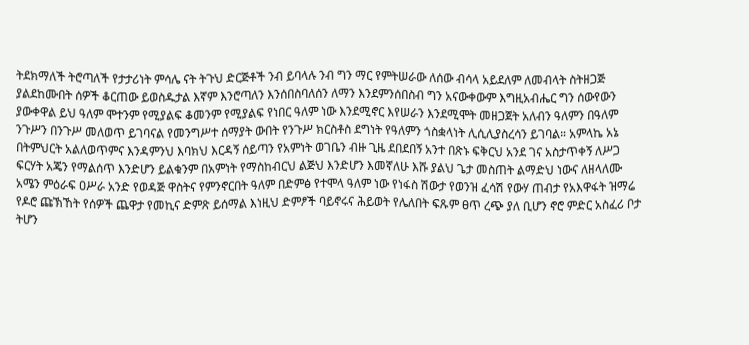ትደክማለች ትሮጣለች የታታሪነት ምሳሌ ናት ትጉህ ድርጅቶች ንብ ይባላሉ ንብ ግን ማር የምትሠራው ለሰው ብሳላ አይደለም ለመብላት ስትዘጋጅ ያልደከሙበት ሰዎች ቆርጠው ይወስዱታል እኛም እንሮጣለን እንሰበስባለሰን ለማን እንደምንሰበስብ ግን አናውቀውም እግዚአብሔር ግን ሰውየውን ያውቀዋል ይህ ዓለም ሞተንም የሚያልፍ ቆመንም የሚያልፍ የነበር ዓለም ነው እንደሚኖር እየሠራን እንደሚሞት መዘጋጀት አለብን ዓለምን በዓለም ንጉሥን በንጉሥ መለወጥ ይገባናል የመንግሥተ ሰማያት ውበት የንጉሥ ክርስቶስ ደግነት የዓለምን ጎስቋላነት ሊሲሊያስረሳን ይገባል። አምላኬ አኔ በትምህርት አልለወጥምና እንዳምንህ እባክህ እርዳኝ ሰይጣን የአምነት ወገቤን ብዙ ጊዜ ደበደበኝ አንተ በጽኑ ፍቅርህ አንደ ገና አስታጥቀኝ ለሥጋ ፍርሃት አጄን የማልሰጥ እንድሆን ይልቁንም በአምነት የማስከብርህ ልጅህ እንድሆን እመኛለሁ እሹ ያልህ ጌታ መስጠት ልማድህ ነውና ለዘላለሙ አሜን ምዕራፍ ዐሥራ አንድ የወዳጅ ዋስትና የምንኖርበት ዓለም በድምፅ የተሞላ ዓለም ነው የነፋስ ሽውታ የወንዝ ፈሳሽ የውሃ ጠብታ የአእዋፋት ዝማሬ የዶሮ ጩኽኸት የሰዎች ጨዋታ የመኪና ድምጽ ይሰማል እነዚህ ድምፆች ባይኖሩና ሕይወት የሌለበት ፍጹም ፀጥ ረጭ ያለ ቢሆን ኖሮ ምድር አስፈሪ ቦታ ትሆን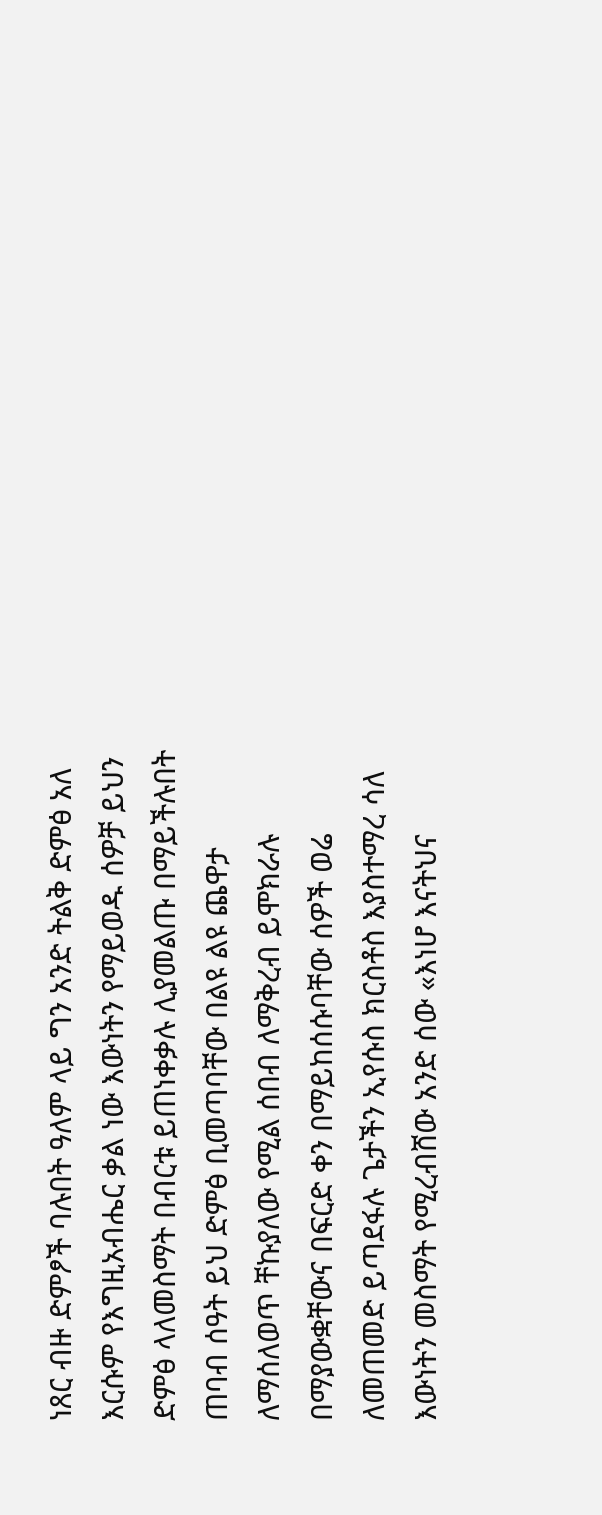ነጸር ብዙ ድምፆች ባሉበት ዓለም ላይ ግን አንድ ትልቅ ድምፅ አለ እርሱም የእግዚአብሔር ቃል ነው እውነትን የማይወዱ ሰዎቻ ይህን ድምፅ ላለመስማት በብርቱ ይጠነቀቃሉ ሊያመልጡ በማይችሉበት ጠባብ ሰዓት ይህ ድምፅ ቢመጣባቸው በልዩ ልዩ ጨዋታ ለማሰለወጥ ቸኩያለው የሚል ሰበብ ለማቅረብ ይሞክራሉ በማያውቋቸውና በፍርድ ቀን በማይከሰሱባቸው ሰዎች ወሬ ለመጠመድ ይጣደፋሉ ጌታችን ኢየሱስ ክርስቶስ እያስተማረ ሳለ እውነትን መስማት የሚረብሸው አንድ ሰው «እነሆ እናትህና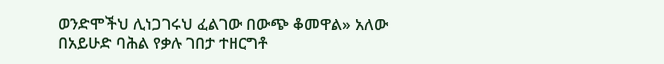ወንድሞችህ ሊነጋገሩህ ፈልገው በውጭ ቆመዋል» አለው በአይሁድ ባሕል የቃሉ ገበታ ተዘርግቶ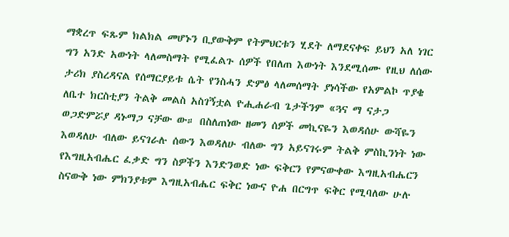ማቋረጥ ፍጹም ክልክል መሆኑን ቢያውቅም የትምህርቱን ሂደት ለማደናቀፍ ይህን አለ ነገር ግን አንድ አውነት ላለመስማት የሚፈልጉ ሰዎች የበለጠ እውነት እንደሚሰሙ የዚህ ለሰው ታሪክ ያስረዳናል የሰማርያይቱ ሴት የንስሓን ድምፅ ላለመሰማት ያነሳችው የአምልኮ ጥያቄ ለቤተ ክርስቲያን ትልቅ መልስ አስገኝቷል ዮሒሐራብ ጌታችንም «ጓና ማ ናታጋ ወጋድምሯያ ዳኑማጋ ናቻው ው። በስለጠነው ዘመን ሰዎች መኪናዬን እወዳሰሁ ውሻዬን እወዳለሁ ብለው ይናገራሉ ሰውን እወዳለሁ ብለው ግን አይናገሩም ትልቅ ምስኪንነት ነው የእግዚአብሔር ፈቃድ ግን ስዎችን እንድንወድ ነው ፍቅርን የምናውቀው እግዚአብሔርን ስናውቅ ነው ምክንያቱም እግዚአብሔር ፍቅር ነውና ዮሐ በርግጥ ፍቅር የሚባለው ሁሉ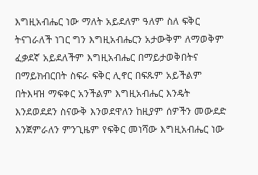እግዚአብሔር ነው ማለት አይደለም ዓለም ስለ ፍቅር ትናገራለች ነገር ግን እግዚአብሔርን አታውቅም ለማወቅም ፈቃደኛ አይደለችም እግዚአብሔር በማይታወቅበትና በማይክብርበት ስፍራ ፍቅር ሊኖር በፍጹም አይችልም በትእዛዝ ማፍቀር አንችልም እግዚአብሔር እንዴት እንደወደደን ስናውቅ እንወደዋለን ከዚያም ሰዎችን መውደድ እንጀምራለን ምንጊዜም የፍቅር መነሻው እግዚአብሔር ነው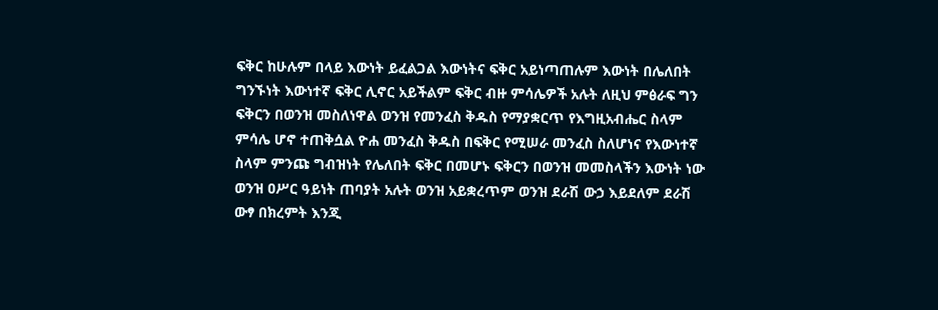ፍቅር ከሁሉም በላይ እውነት ይፈልጋል እውነትና ፍቅር አይነጣጠሉም እውነት በሌለበት ግንኙነት እውነተኛ ፍቅር ሊኖር አይችልም ፍቅር ብዙ ምሳሌዎች አሉት ለዚህ ምፅራፍ ግን ፍቅርን በወንዝ መስለነዋል ወንዝ የመንፈስ ቅዱስ የማያቋርጥ የእግዚአብሔር ስላም ምሳሌ ሆኖ ተጠቅሷል ዮሐ መንፈስ ቅዱስ በፍቅር የሚሠራ መንፈስ ስለሆነና የእውነተኛ ስላም ምንጩ ግብዝነት የሌለበት ፍቅር በመሆኑ ፍቅርን በወንዝ መመስላችን እውነት ነው ወንዝ ዐሥር ዓይነት ጠባያት አሉት ወንዝ አይቋረጥም ወንዝ ደራሽ ውኃ እይደለም ደራሽ ውፃ በክረምት እንጂ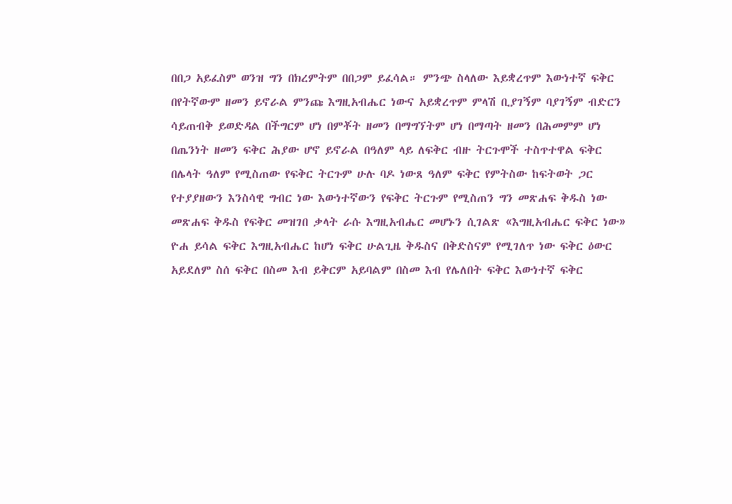በበጋ አይፈስም ወንዝ ግን በክረምትም በበጋም ይፈሳል። ምንጭ ስላለው እይቋረጥም እውነተኛ ፍቅር በየትኛውም ዘመን ይኖራል ምንጩ እግዚአብሔር ነውና አይቋረጥም ምላሽ ቢያገኝም ባያገኝም ብድርን ሳይጠብቅ ይወድዳል በችግርም ሆነ በምቾት ዘመን በማግኘትም ሆነ በማጣት ዘመን በሕመምም ሆነ በጤንነት ዘመን ፍቅር ሕያው ሆኖ ይኖራል በዓለም ላይ ለፍቅር ብዙ ትርጉሞች ተስጥተዋል ፍቅር በሌላት ዓለም የሚስጠው የፍቅር ትርጉም ሁሉ ባዶ ነውጸ ዓለም ፍቅር የምትስው ከፍትወት ጋር የተያያዘውን እንስሳዊ ግብር ነው እውነተኛውን የፍቅር ትርጉም የሚስጠን ግን መጽሐፍ ቅዱስ ነው መጽሐፍ ቅዱስ የፍቅር መዝገበ ቃላት ራሱ እግዚአብሔር መሆኑን ሲገልጽ «እግዚአብሔር ፍቅር ነው» ዮሐ ይሳል ፍቅር እግዚአብሔር ከሆነ ፍቅር ሁልጊዜ ቅዱስና በቅድስናም የሚገለጥ ነው ፍቅር ዕውር አይደለም ስሰ ፍቅር በስመ እብ ይቅርም አይባልም በስመ እብ የሌለበት ፍቅር እውነተኛ ፍቅር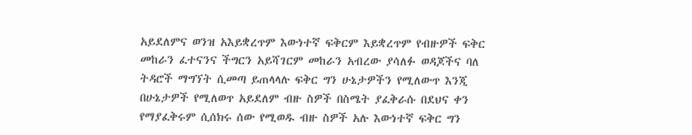አይደለምና ወንዝ አእይቋረጥም እውነተኛ ፍቅርም እይቋረጥም የብዙዎች ፍቅር መከራን ፈተናንና ችግርን አይሻገርም መከራን አብረው ያሳለፉ ወዳጆችና ባለ ትዳሮች ማግኘት ሲመጣ ይጠላላሉ ፍቅር ግን ሁኔታዎችን የሚለውጥ እንጂ በሁኔታዎች የሚለወጥ አይደለም ብዙ ስዎች በስሜት ያፈቅራሱ በደህና ቀን የማያፈቅሩም ሲሰክሩ ሰው የሚወዱ ብዙ ስዎች አሉ እውነተኛ ፍቅር ግን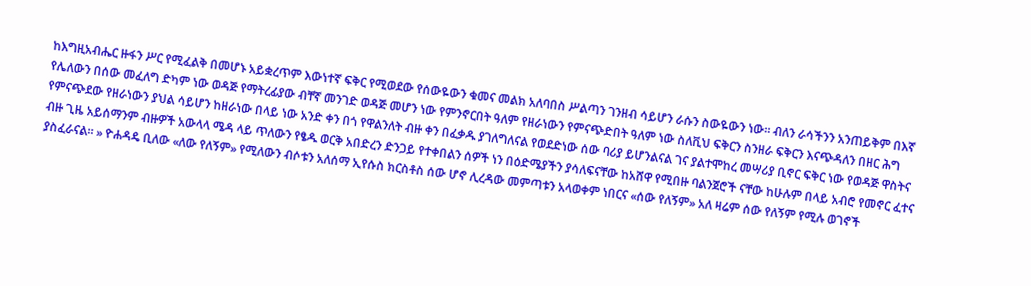ከእግዚአብሔር ዙፋን ሥር የሚፈልቅ በመሆኑ አይቋረጥም እውነተኛ ፍቅር የሚወደው የሰውዬውን ቁመና መልክ አለባበስ ሥልጣን ገንዘብ ሳይሆን ራሱን ስውዬውን ነው። ብለን ራሳችንን አንጠይቅም በእኛ የሌለውን በሰው መፈለግ ድካም ነው ወዳጅ የማትረፊያው ብቸኛ መንገድ ወዳጅ መሆን ነው የምንኖርበት ዓለም የዘራነውን የምናጭድበት ዓለም ነው ስለቪህ ፍቅርን ስንዘራ ፍቅርን እናጭዳለን በዘር ሕግ የምናጭደው የዘራነውን ያህል ሳይሆን ከዘራነው በላይ ነው አንድ ቀን በጎ የዋልንለት ብዙ ቀን በፈቃዱ ያገለግለናል የወደድነው ሰው ባሪያ ይሆንልናል ገና ያልተሞከረ መሣሪያ ቢኖር ፍቅር ነው የወዳጅ ዋስትና ብዙ ጊዜ አይሰማንም ብዙዎች አውላላ ሜዳ ላይ ጥለውን የፄዱ ወርቅ አበድረን ድንጋይ የተቀበልን ሰዎች ነን በዕድሜያችን ያሳለፍናቸው ከአሸዋ የሚበዙ ባልንጀሮች ናቸው ከሁሉም በላይ አብሮ የመኖር ፈተና ያስፈራናል። » ዮሐዳዴ ቢለው «ለው የለኝም» የሚለውን ብሶቱን አለሰማ ኢየሱስ ክርስቶስ ሰው ሆኖ ሊረዳው መምጣቱን አላወቀም ነበርና «ሰው የለኝም» አለ ዛሬም ሰው የለኝም የሚሉ ወገኖች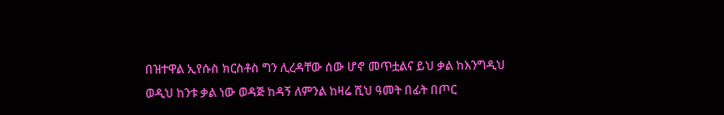በዝተዋል ኢየሱስ ክርስቶስ ግን ሊረዳቸው ሰው ሆኖ መጥቷልና ይህ ቃል ከእንግዲህ ወዲህ ከንቱ ቃል ነው ወዳጅ ከዳኝ ለምንል ከዛሬ ሺህ ዓመት በፊት በጦር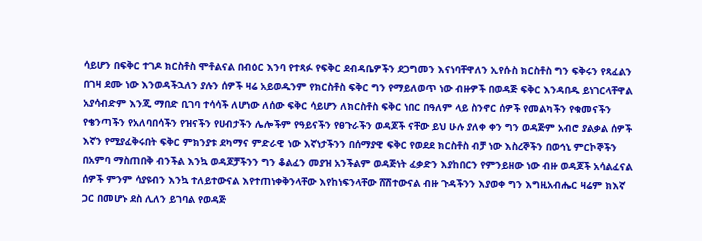ሳይሆን በፍቅር ተገዶ ክርስቶስ ሞቶልናል በብዕር እንባ የተጻፉ የፍቅር ደብዳቤዎችን ደጋግመን እናነባቸዋለን ኢየሱስ ክርስቶስ ግን ፍቅሩን የጻፈልን በገዛ ደሙ ነው እንወዳችኋለን ያሉን ሰዎች ዛሬ አይወዱንም የክርስቶስ ፍቅር ግን የማይለወጥ ነው ብዙዎች በወዳጅ ፍቅር እንዳበዱ ይነገርላቸዋል አያሳብድም እንጂ ማበድ ቢገባ ተሳሳች ለሆነው ለሰው ፍቅር ሳይሆን ለክርስቶስ ፍቅር ነበር በዓለም ላይ ስንኖር ሰዎች የመልካችን የቁመናችን የቄንጣችን የአለባበሳችን የዝናችን የሀብታችን ሌሎችም የዓይናችን የፀጉራችን ወዳጆች ናቸው ይህ ሁሉ ያለቀ ቀን ግን ወዳጅም አብሮ ያልቃል ሰዎች እኛን የሚያፈቅሩበት ፍቅር ምክንያቱ ደካማና ምድራዊ ነው እኛነታችንን በሰማያዊ ፍቅር የወደደ ክርስቶስ ብቻ ነው እስረኞችን በወኅኒ ምርኮኞችን በአምባ ማስጠበቅ ብንችል እንኳ ወዳጆቻችንን ግን ቆልፈን መያዝ አንችልም ወዳጅነት ፈቃድን እያከበርን የምንይዘው ነው ብዙ ወዳጆች አሳልፈናል ሰዎች ምንም ሳያዩብን እንኳ ተለይተውናል እየተጠነቀቅንላቸው እየከነፍንላቸው ሸሽተውናል ብዙ ጉዳችንን እያወቀ ግን እግዚአብሔር ዛሬም ክእኛ ጋር በመሆኑ ደስ ሊለን ይገባል የወዳጅ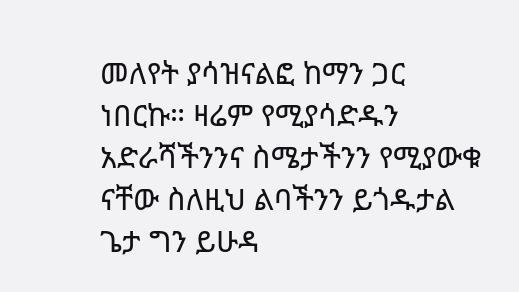መለየት ያሳዝናልፎ ከማን ጋር ነበርኩ። ዛሬም የሚያሳድዱን አድራሻችንንና ስሜታችንን የሚያውቁ ናቸው ስለዚህ ልባችንን ይጎዱታል ጌታ ግን ይሁዳ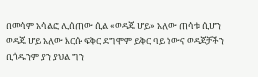በመሳም አሳልፎ ሊሰጠው ሲል «ወዳጄ ሆይ» አለው ጠሳቱ ሲሆን ወዳጄ ሆይ አለው እርሱ ፍቅር ደግሞም ይቅር ባይ ነውና ወዳጆቻችን ቢጎዱንም ያን ያህል ግን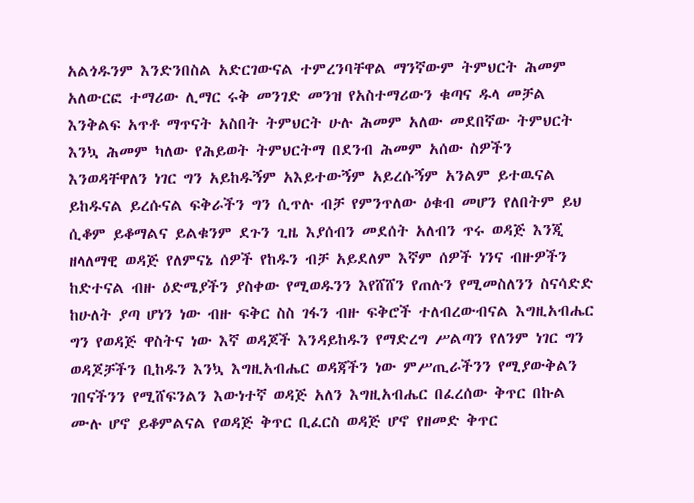አልጎዱንም እንድንበስል አድርገውናል ተምረንባቸዋል ማንኛውም ትምህርት ሕመም አለውርፎ ተማሪው ሊማር ሩቅ መንገድ መንዝ የአስተማሪውን ቁጣና ዱላ መቻል እንቅልፍ አጥቶ ማጥናት አስበት ትምህርት ሁሉ ሕመም አለው መደበኛው ትምህርት እንኳ ሕመም ካለው የሕይወት ትምህርትማ በደንብ ሕመም አሰው ስዎችን እንወዳቸዋለን ነገር ግን አይከዱኝም አእይተውኝም አይረሱኝም አንልም ይተዉናል ይከዱናል ይረሱናል ፍቅራችን ግን ሲጥሉ ብቻ የምንጥለው ዕቁብ መሆን የለበትም ይህ ሲቆም ይቆማልና ይልቁንም ደጉን ጊዜ እያሰብን መደሰት አለብን ጥሩ ወዳጅ እንጂ ዘላለማዊ ወዳጅ የለምናኔ ሰዎች የከዱን ብቻ አይደለም እኛም ሰዎች ነንና ብዙዎችን ከድተናል ብዙ ዕድሜያችን ያስቀው የሚወዱንን እየሸሸን የጠሉን የሚመስለንን ስናሳድድ ከሁለት ያጣ ሆነን ነው ብዙ ፍቅር ስስ ገፋን ብዙ ፍቅሮች ተለብረውብናል እግዚአብሔር ግን የወዳጅ ዋስትና ነው እኛ ወዳጆች እንዳይከዱን የማድረግ ሥልጣን የለንም ነገር ግን ወዳጆቻችን ቢከዱን እንኳ እግዚአብሔር ወዳጃችን ነው ምሥጢራችንን የሚያውቅልን ገበናችንን የሚሸፍንልን እውነተኛ ወዳጅ አለን እግዚአብሔር በፈረሰው ቅጥር በኩል ሙሉ ሆኖ ይቆምልናል የወዳጅ ቅጥር ቢፈርስ ወዳጅ ሆኖ የዘመድ ቅጥር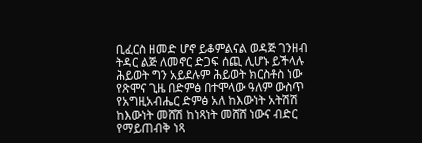ቢፈርስ ዘመድ ሆኖ ይቆምልናል ወዳጅ ገንዘብ ትዳር ልጅ ለመኖር ድጋፍ ሰጪ ሊሆኑ ይችላሉ ሕይወት ግን አይደሉም ሕይወት ክርስቶስ ነው የጽሞና ጊዜ በድምፅ በተሞላው ዓለም ውስጥ የአግዚአብሔር ድምፅ አለ ከእውነት አትሽሽ ከእውነት መሸሽ ከነጻነት መሸሸ ነውና ብድር የማይጠብቅ ነጻ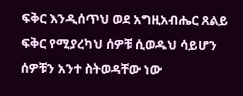ፍቅር እንዲሰጥህ ወደ አግዚአብሔር ጸልይ ፍቅር የሚያረካህ ሰዎቹ ሲወዱህ ሳይሆን ሰዎቹን አንተ ስትወዳቸው ነው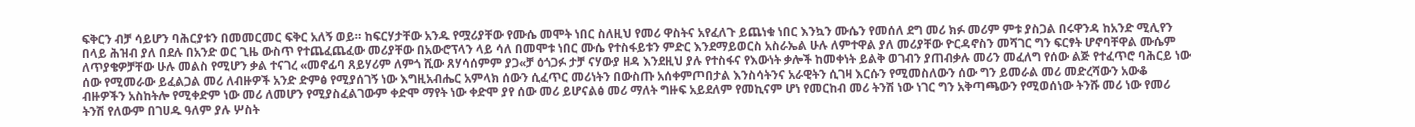ፍቅርን ብቻ ሳይሆን ባሕርያቱን በመመርመር ፍቅር አለኝ ወይ። ከፍርሃታቸው አንዱ የሟሪያቸው የሙሴ መሞት ነበር ስለዚህ የመሪ ዋስትና አየፈለጉ ይጨነቁ ነበር እንኳን ሙሴን የመሰለ ደግ መሪ ክፉ መሪም ምቱ ያስጋል በሩዋንዳ ከአንድ ሚሊየን በላይ ሕዝብ ያለ በደሉ በአንድ ወር ጊዜ ውስጥ የተጨፈጨፈው መሪያቸው በአውሮፕላን ላይ ሳለ በመሞቱ ነበር ሙሴ የተስፋይቱን ምድር እንደማይወርስ አስራኤል ሁሉ ለምተዋል ያለ መሪያቸው ዮርዳኖስን መሻገር ግን ፍርፃት ሆኖባቸዋል ሙሴም ለጥያቄዎቻቸው ሁሉ መልስ የሚሆን ቃል ተናገረ «መኖፊባ ጸይሃሪም ለምጎ ሺው ጸሃሳሰምም ያጋ«ቻ ዕጎጋፉ ታቻ ናሃውያ ዘዳ እንደዚህ ያሉ የተስፋና የእውነት ቃሎች ከመቀነት ይልቅ ወገብን ያጠብቃሉ መሪን መፈለግ የሰው ልጅ የተፈጥሮ ባሕርይ ነው ሰው የሚመራው ይፈልጋል መሪ ለብዙዎች አንድ ድምፅ የሚያሰገኝ ነው እግዚአብሔር አምላክ ሰውን ሲፈጥር መሪነትን በውስጡ አሰቀምጦበታል እንስሳትንና አራዊትን ሲገዛ እርሱን የሚመስለውን ሰው ግን ይመራል መሪ መድረሻውን አውቆ ብዙዎችን አስከትሎ የሚቀድም ነው መሪ ለመሆን የሚያስፈልገውም ቀድሞ ማየት ነው ቀድሞ ያየ ሰው መሪ ይሆናልፅ መሪ ማለት ግዙፍ አይደለም የመኪናም ሆነ የመርከብ መሪ ትንሽ ነው ነገር ግን አቅጣጫውን የሚወሰነው ትንሹ መሪ ነው የመሪ ትንሽ የለውም በገሀዱ ዓለም ያሉ ሦስት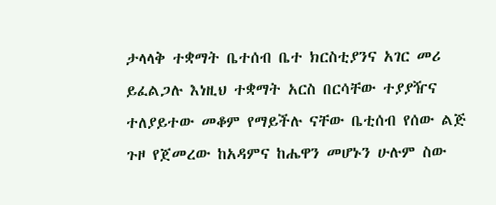ታላላቅ ተቋማት ቤተሰብ ቤተ ክርስቲያንና አገር መሪ ይፈልጋሉ እነዚህ ተቋማት አርስ በርሳቸው ተያያዥና ተለያይተው መቆም የማይችሉ ናቸው ቤቲሰብ የሰው ልጅ ጉዞ የጀመረው ከአዳምና ከሔዋን መሆኑን ሁሉም ስው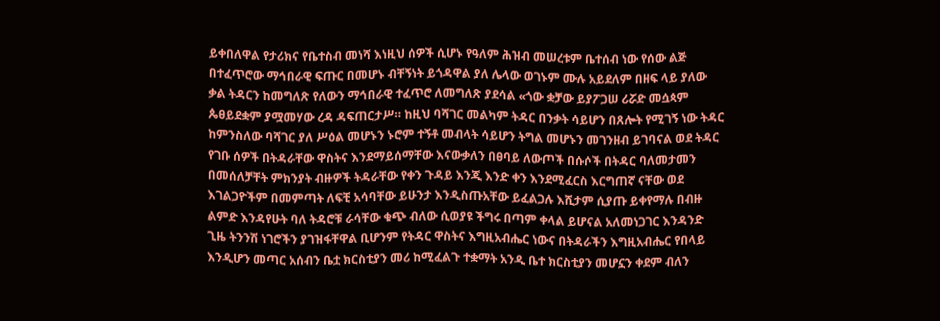ይቀበለዋል የታሪክና የቤተስብ መነሻ እነዚህ ሰዎች ሲሆኑ የዓለም ሕዝብ መሠረቱም ቤተሰብ ነው የሰው ልጅ በተፈጥሮው ማኅበራዊ ፍጡር በመሆኑ ብቸኝነት ይጎዳዋል ያለ ሌላው ወገኑም ሙሉ አይደለም በዘፍ ላይ ያለው ቃል ትዳርን ከመግለጽ የለውን ማኅበራዊ ተፈጥሮ ለመግለጽ ያደሳል «ጎው ቋቻው ይያፖጋሠ ሪሯድ መሷጳም ጴፀይደቋም ያሟመሃው ረዳ ዳፍጠርታሥ። ከዚህ ባሻገር መልካም ትዳር በንቃት ሳይሆን በጸሎት የሚገኝ ነው ትዳር ከምንስለው ባሻገር ያለ ሥዕል መሆኑን ኑሮም ተኝቶ መብላት ሳይሆን ትግል መሆኑን መገንዘብ ይገባናል ወደ ትዳር የገቡ ሰዎች በትዳራቸው ዋስትና እንደማይሰማቸው እናውቃለን በፀባይ ለውጦች በሱሶች በትዳር ባለመታመን በመሰለቻቸት ምክንያት ብዙዎች ትዳራቸው የቀን ጉዳይ እንጂ እንድ ቀን እንደሚፈርስ እርግጠኛ ናቸው ወደ እገልጋዮችም በመምጣት ለፍቺ አሳባቸው ይሁንታ እንዲስጡአቸው ይፈልጋሉ እሺታም ሲያጡ ይቀየማሉ በብዙ ልምድ እንዳየሁት ባለ ትዳሮቹ ራሳቸው ቁጭ ብለው ሲወያዩ ችግሩ በጣም ቀላል ይሆናል አለመነጋገር እንዳንድ ጊዜ ትንንሽ ነገሮችን ያገዝፋቸዋል ቢሆንም የትዳር ዋስትና እግዚአብሔር ነውና በትዳራችን እግዚአብሔር የበላይ እንዲሆን መጣር አሰብን ቤቷ ክርስቲያን መሪ ከሚፈልጉ ተቋማት አንዲ ቤተ ክርስቲያን መሆኗን ቀደም ብለን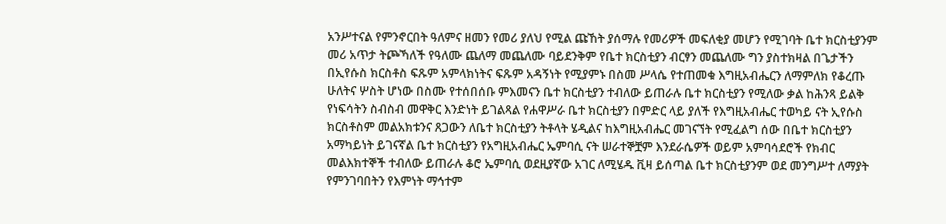አንሥተናል የምንኖርበት ዓለምና ዘመን የመሪ ያለህ የሚል ጩኸት ያሰማሉ የመሪዎች መፍለቂያ መሆን የሚገባት ቤተ ክርስቲያንም መሪ አጥታ ትጮኻለች የዓለሙ ጨለማ መጨለሙ ባይደንቅም የቤተ ክርስቲያን ብርፃን መጨለሙ ግን ያስተክዛል በጌታችን በኢየሱስ ክርስቶስ ፍጹም አምላክነትና ፍጹም አዳኝነት የሚያምኑ በስመ ሥላሴ የተጠመቁ እግዚአብሔርን ለማምለክ የቆረጡ ሁለትና ሦስት ሆነው በስሙ የተሰበሰቡ ምእመናን ቤተ ክርስቲያን ተብለው ይጠራሉ ቤተ ክርስቲያን የሚለው ቃል ከሕንጻ ይልቅ የነፍሳትን ስብስብ መዋቅር እንድነት ይገልጻል የሐዋሥራ ቤተ ክርስቲያን በምድር ላይ ያለች የእግዚአብሔር ተወካይ ናት ኢየሱስ ክርስቶስም መልአክቱንና ጸጋውን ለቤተ ክርስቲያን ትቶላት ሄዲልና ከእግዚአብሔር መገናኘት የሚፈልግ ሰው በቤተ ክርስቲያን አማካይነት ይገናኛል ቤተ ክርስቲያን የአግዚአብሔር ኤምባሲ ናት ሠራተኞቿም እንደራሴዎች ወይም አምባሳደሮች የክብር መልእክተኞች ተብለው ይጠራሉ ቆሮ ኤምባሲ ወደዚያኛው አገር ለሚሄዱ ቪዛ ይሰጣል ቤተ ክርስቲያንም ወደ መንግሥተ ለማያት የምንገባበትን የእምነት ማኅተም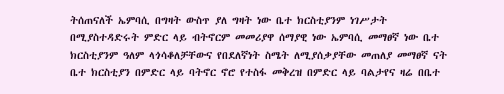ትሰጠናለች ኤምባሲ በግዛት ውስጥ ያለ ግዛት ነው ቤተ ክርስቲያንም ነገሥታት በሚያስተዳድሩት ምድር ላይ ብትኖርም መመሪያዋ ሰማያዊ ነው ኤምባሲ መማፀኛ ነው ቤተ ክርስቲያንም ዓለም ላጎሳቆለቻቸውና የበደለኛነት ስሜት ለሚያሰቃያቸው መጠለያ መማፀኛ ናት ቤተ ክርስቲያን በምድር ላይ ባትኖር ኖሮ የተስፋ መቅረዝ በምድር ላይ ባልታየና ዛሬ በቤተ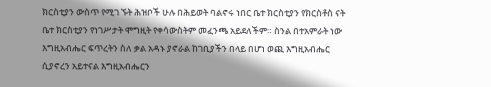ክርስቲያን ውስጥ የሚገ ኙት ሕዝቦች ሁሉ በሕይወት ባልኖሩ ነበር ቤተ ክርስቲያን የክርስቶስ ናት ቤተ ክርስቲያን የነገሥታት ሞግዚት የቀሳውስትም መፈንጫ አይደለችም። ስንል በተአምራት ነው እግዚአብሔር ፍጥረትን ስለ ቃል አዳኑ ያኖራል ከገቢያችን በላይ በሆነ ወጪ እግዚአብሔር ሲያኖረን አይተናል እግዚአብሔርን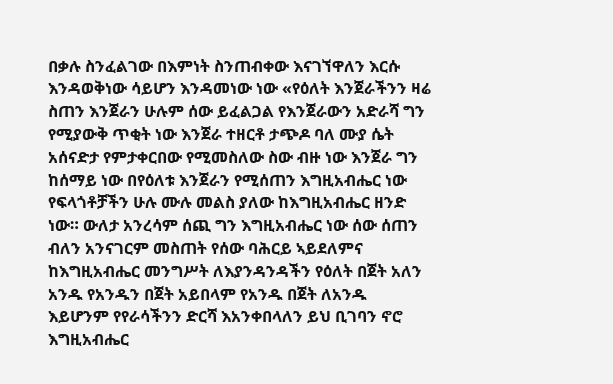በቃሉ ስንፈልገው በእምነት ስንጠብቀው እናገኘዋለን እርሱ እንዳወቅነው ሳይሆን እንዳመነው ነው «የዕለት እንጀራችንን ዛሬ ስጠን እንጀራን ሁሉም ሰው ይፈልጋል የእንጀራውን አድራሻ ግን የሚያውቅ ጥቂት ነው እንጀራ ተዘርቶ ታጭዶ ባለ ሙያ ሴት አሰናድታ የምታቀርበው የሚመስለው ስው ብዙ ነው እንጀራ ግን ከሰማይ ነው በየዕለቱ እንጀራን የሚሰጠን እግዚአብሔር ነው የፍላጎቶቻችን ሁሉ ሙሉ መልስ ያለው ከእግዚአብሔር ዘንድ ነው። ውለታ አንረሳም ሰጪ ግን እግዚአብሔር ነው ሰው ሰጠን ብለን አንናገርም መስጠት የሰው ባሕርይ ኣይደለምና ከእግዚአብሔር መንግሥት ለእያንዳንዳችን የዕለት በጀት አለን አንዱ የአንዱን በጀት አይበላም የአንዱ በጀት ለአንዱ እይሆንም የየራሳችንን ድርሻ እአንቀበላለን ይህ ቢገባን ኖሮ እግዚአብሔር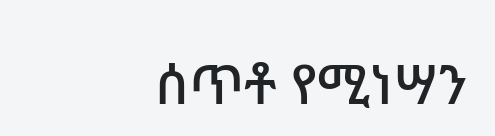ሰጥቶ የሚነሣን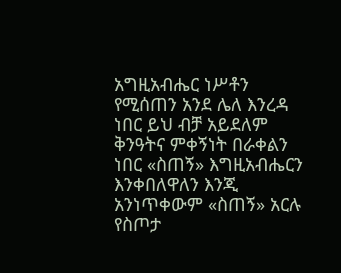አግዚአብሔር ነሥቶን የሚሰጠን አንደ ሌለ እንረዳ ነበር ይህ ብቻ አይደለም ቅንዓትና ምቀኝነት በራቀልን ነበር «ስጠኝ» እግዚአብሔርን እንቀበለዋለን እንጂ አንነጥቀውም «ስጠኝ» አርሉ የስጦታ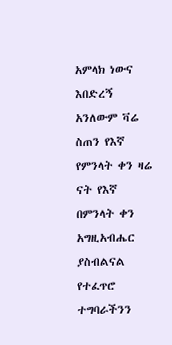አምላክ ነውና እበድረኝ አንለውም ቫሬ ስጠን የእኛ የምንላት ቀን ዛሬ ናት የእኛ በምንላት ቀን አግዚአብሔር ያስብልናል የተፈጥሮ ተግባራችንን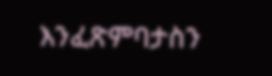እንፈጽምባታስን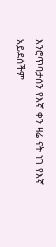እንሮጥባታሰን የእኛ ቀን ዛሬ ናት ነገ የእኛ አይደሰችም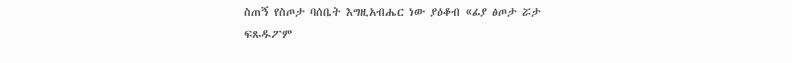ስጠኝ የስጦታ ባሰቤት እግዚአብሔር ነው ያዕቆብ «ፊያ ፅጦታ ሯታ ፍጹዱፖም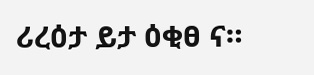ሪረዕታ ይታ ዕቂፀ ና።